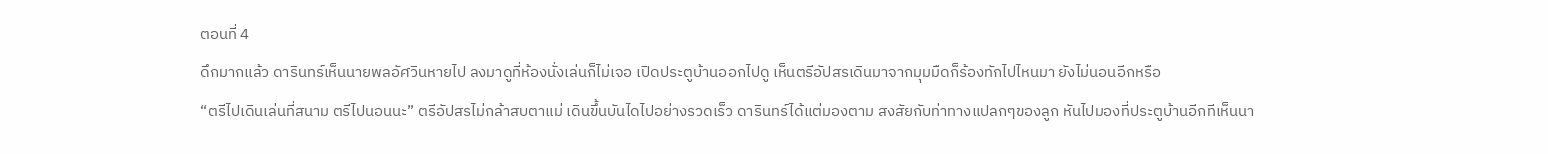ตอนที่ 4
ดึกมากแล้ว ดารินทร์เห็นนายพลอัศวินหายไป ลงมาดูที่ห้องนั่งเล่นก็ไม่เจอ เปิดประตูบ้านออกไปดู เห็นตรีอัปสรเดินมาจากมุมมืดก็ร้องทักไปไหนมา ยังไม่นอนอีกหรือ
“ตรีไปเดินเล่นที่สนาม ตรีไปนอนนะ” ตรีอัปสรไม่กล้าสบตาแม่ เดินขึ้นบันไดไปอย่างรวดเร็ว ดารินทร์ได้แต่มองตาม สงสัยกับท่าทางแปลกๆของลูก หันไปมองที่ประตูบ้านอีกทีเห็นนา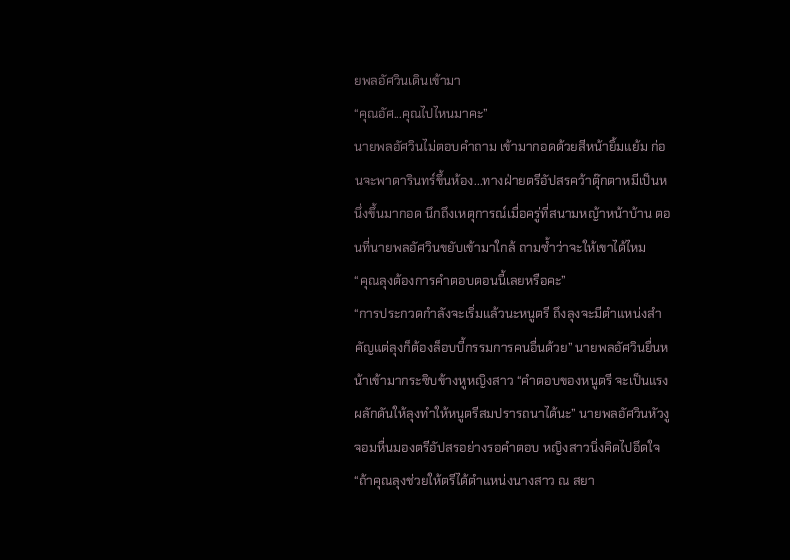ยพลอัศวินเดินเข้ามา
“คุณอัศ...คุณไปไหนมาคะ”
นายพลอัศวินไม่ตอบคำถาม เข้ามากอดด้วยสีหน้ายิ้มแย้ม ก่อนจะพาดารินทร์ขึ้นห้อง...ทางฝ่ายตรีอัปสรคว้าตุ๊กตาหมีเป็นหนึ่งขึ้นมากอด นึกถึงเหตุการณ์เมื่อครู่ที่สนามหญ้าหน้าบ้าน ตอนที่นายพลอัศวินขยับเข้ามาใกล้ ถามซ้ำว่าจะให้เขาได้ไหม
“คุณลุงต้องการคำตอบตอนนี้เลยหรือคะ”
“การประกวดกำลังจะเริ่มแล้วนะหนูตรี ถึงลุงจะมีตำแหน่งสำคัญแต่ลุงก็ต้องล็อบบี้กรรมการคนอื่นด้วย” นายพลอัศวินยื่นหน้าเข้ามากระซิบข้างหูหญิงสาว “คำตอบของหนูตรี จะเป็นแรงผลักดันให้ลุงทำให้หนูตรีสมปรารถนาได้นะ” นายพลอัศวินหัวงูจอมหื่นมองตรีอัปสรอย่างรอคำตอบ หญิงสาวนิ่งคิดไปอึดใจ
“ถ้าคุณลุงช่วยให้ตรีได้ตำแหน่งนางสาว ณ สยา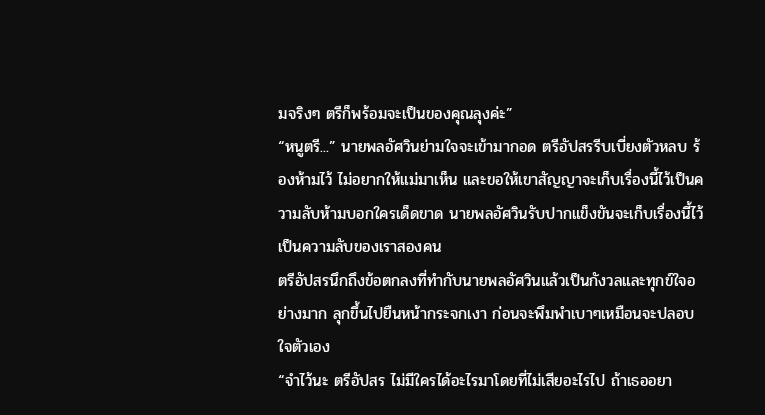มจริงๆ ตรีก็พร้อมจะเป็นของคุณลุงค่ะ”
“หนูตรี...” นายพลอัศวินย่ามใจจะเข้ามากอด ตรีอัปสรรีบเบี่ยงตัวหลบ ร้องห้ามไว้ ไม่อยากให้แม่มาเห็น และขอให้เขาสัญญาจะเก็บเรื่องนี้ไว้เป็นความลับห้ามบอกใครเด็ดขาด นายพลอัศวินรับปากแข็งขันจะเก็บเรื่องนี้ไว้เป็นความลับของเราสองคน
ตรีอัปสรนึกถึงข้อตกลงที่ทำกับนายพลอัศวินแล้วเป็นกังวลและทุกข์ใจอย่างมาก ลุกขึ้นไปยืนหน้ากระจกเงา ก่อนจะพึมพำเบาๆเหมือนจะปลอบใจตัวเอง
“จำไว้นะ ตรีอัปสร ไม่มีใครได้อะไรมาโดยที่ไม่เสียอะไรไป ถ้าเธออยา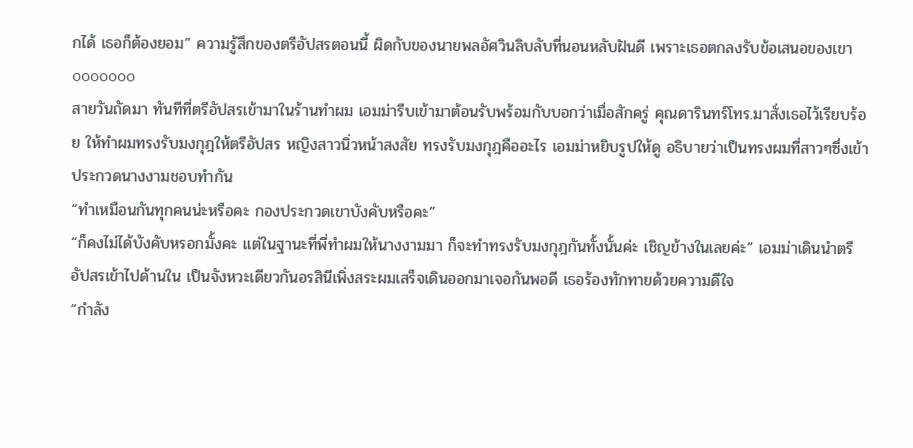กได้ เธอก็ต้องยอม” ความรู้สึกของตรีอัปสรตอนนี้ ผิดกับของนายพลอัศวินลิบลับที่นอนหลับฝันดี เพราะเธอตกลงรับข้อเสนอของเขา
ooooooo
สายวันถัดมา ทันทีที่ตรีอัปสรเข้ามาในร้านทำผม เอมม่ารีบเข้ามาต้อนรับพร้อมกับบอกว่าเมื่อสักครู่ คุณดารินทร์โทร.มาสั่งเธอไว้เรียบร้อย ให้ทำผมทรงรับมงกุฎให้ตรีอัปสร หญิงสาวนิ่วหน้าสงสัย ทรงรับมงกุฎคืออะไร เอมม่าหยิบรูปให้ดู อธิบายว่าเป็นทรงผมที่สาวๆซึ่งเข้าประกวดนางงามชอบทำกัน
“ทำเหมือนกันทุกคนน่ะหรือคะ กองประกวดเขาบังคับหรือคะ”
“ก็คงไม่ได้บังคับหรอกมั้งคะ แต่ในฐานะที่พี่ทำผมให้นางงามมา ก็จะทำทรงรับมงกุฎกันทั้งนั้นค่ะ เชิญข้างในเลยค่ะ” เอมม่าเดินนำตรีอัปสรเข้าไปด้านใน เป็นจังหวะเดียวกันอรสินีเพิ่งสระผมเสร็จเดินออกมาเจอกันพอดี เธอร้องทักทายด้วยความดีใจ
“กำลัง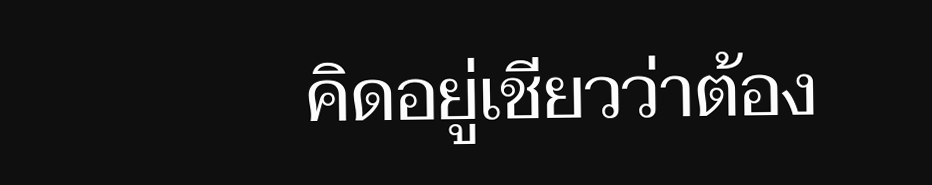คิดอยู่เชียวว่าต้อง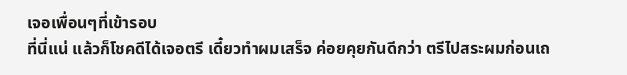เจอเพื่อนๆที่เข้ารอบ
ที่นี่แน่ แล้วก็โชคดีได้เจอตรี เดี๋ยวทำผมเสร็จ ค่อยคุยกันดีกว่า ตรีไปสระผมก่อนเถ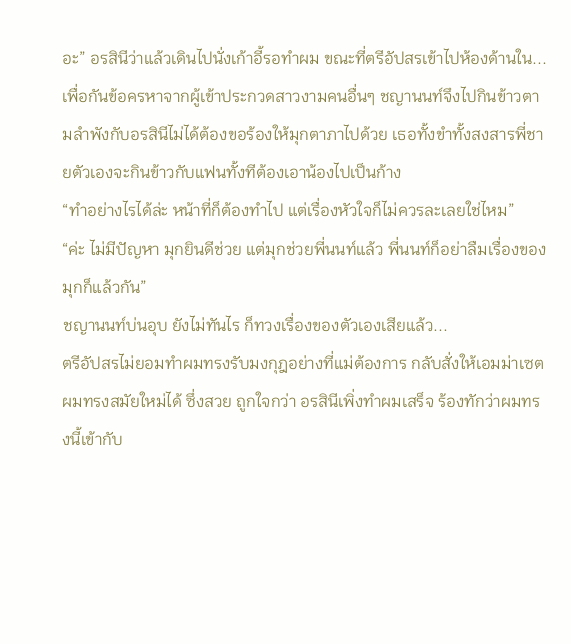อะ” อรสินีว่าแล้วเดินไปนั่งเก้าอี้รอทำผม ขณะที่ตรีอัปสรเข้าไปห้องด้านใน...
เพื่อกันข้อครหาจากผู้เข้าประกวดสาวงามคนอื่นๆ ชญานนท์จึงไปกินข้าวตามลำพังกับอรสินีไม่ได้ต้องขอร้องให้มุกตาภาไปด้วย เธอทั้งขำทั้งสงสารพี่ชายตัวเองจะกินข้าวกับแฟนทั้งทีต้องเอาน้องไปเป็นก้าง
“ทำอย่างไรได้ล่ะ หน้าที่ก็ต้องทำไป แต่เรื่องหัวใจก็ไม่ควรละเลยใช่ไหม”
“ค่ะ ไม่มีปัญหา มุกยินดีช่วย แต่มุกช่วยพี่นนท์แล้ว พี่นนท์ก็อย่าลืมเรื่องของมุกก็แล้วกัน”
ชญานนท์บ่นอุบ ยังไม่ทันไร ก็ทวงเรื่องของตัวเองเสียแล้ว...
ตรีอัปสรไม่ยอมทำผมทรงรับมงกุฎอย่างที่แม่ต้องการ กลับสั่งให้เอมม่าเซตผมทรงสมัยใหม่ได้ ซึ่งสวย ถูกใจกว่า อรสินีเพิ่งทำผมเสร็จ ร้องทักว่าผมทรงนี้เข้ากับ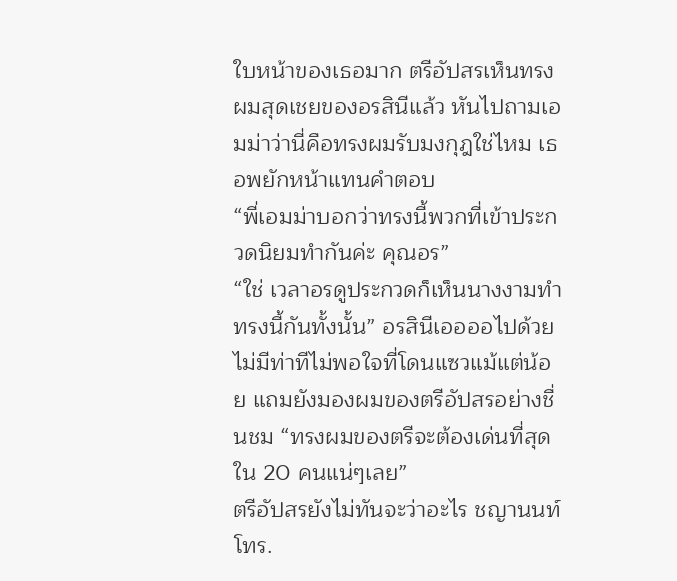ใบหน้าของเธอมาก ตรีอัปสรเห็นทรงผมสุดเชยของอรสินีแล้ว หันไปถามเอมม่าว่านี่คือทรงผมรับมงกุฎใช่ไหม เธอพยักหน้าแทนคำตอบ
“พี่เอมม่าบอกว่าทรงนี้พวกที่เข้าประกวดนิยมทำกันค่ะ คุณอร”
“ใช่ เวลาอรดูประกวดก็เห็นนางงามทำทรงนี้กันทั้งนั้น” อรสินีเออออไปด้วยไม่มีท่าทีไม่พอใจที่โดนแซวแม้แต่น้อย แถมยังมองผมของตรีอัปสรอย่างชื่นชม “ทรงผมของตรีจะต้องเด่นที่สุดใน 20 คนแน่ๆเลย”
ตรีอัปสรยังไม่ทันจะว่าอะไร ชญานนท์โทร.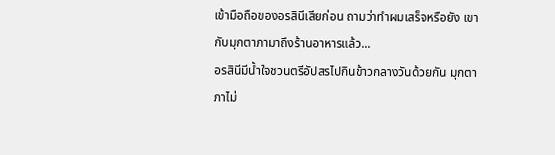เข้ามือถือของอรสินีเสียก่อน ถามว่าทำผมเสร็จหรือยัง เขากับมุกตาภามาถึงร้านอาหารแล้ว...
อรสินีมีน้ำใจชวนตรีอัปสรไปกินข้าวกลางวันด้วยกัน มุกตาภาไม่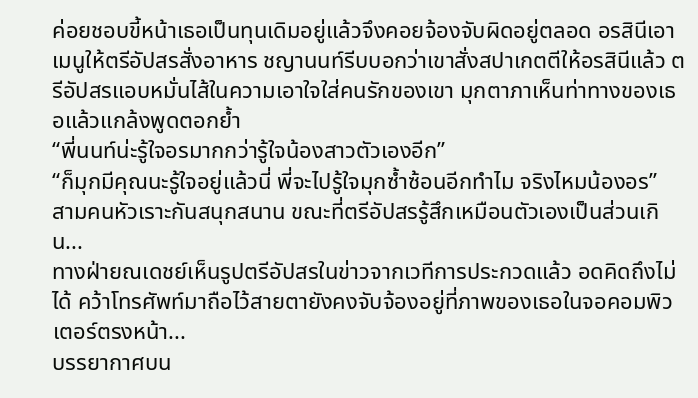ค่อยชอบขี้หน้าเธอเป็นทุนเดิมอยู่แล้วจึงคอยจ้องจับผิดอยู่ตลอด อรสินีเอาเมนูให้ตรีอัปสรสั่งอาหาร ชญานนท์รีบบอกว่าเขาสั่งสปาเกตตีให้อรสินีแล้ว ตรีอัปสรแอบหมั่นไส้ในความเอาใจใส่คนรักของเขา มุกตาภาเห็นท่าทางของเธอแล้วแกล้งพูดตอกย้ำ
“พี่นนท์น่ะรู้ใจอรมากกว่ารู้ใจน้องสาวตัวเองอีก”
“ก็มุกมีคุณนะรู้ใจอยู่แล้วนี่ พี่จะไปรู้ใจมุกซ้ำซ้อนอีกทำไม จริงไหมน้องอร”
สามคนหัวเราะกันสนุกสนาน ขณะที่ตรีอัปสรรู้สึกเหมือนตัวเองเป็นส่วนเกิน...
ทางฝ่ายณเดชย์เห็นรูปตรีอัปสรในข่าวจากเวทีการประกวดแล้ว อดคิดถึงไม่ได้ คว้าโทรศัพท์มาถือไว้สายตายังคงจับจ้องอยู่ที่ภาพของเธอในจอคอมพิวเตอร์ตรงหน้า...
บรรยากาศบน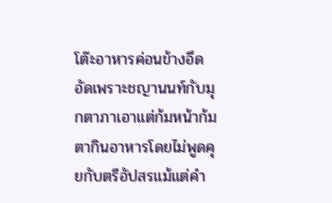โต๊ะอาหารค่อนข้างอึดอัดเพราะชญานนท์กับมุกตาภาเอาแต่ก้มหน้าก้มตากินอาหารโดยไม่พูดคุยกับตรีอัปสรแม้แต่คำ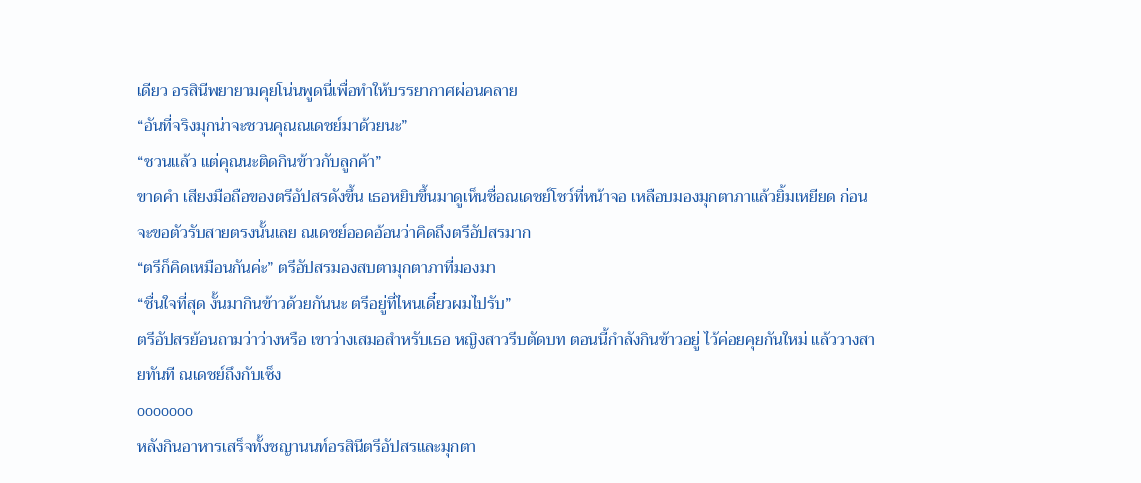เดียว อรสินีพยายามคุยโน่นพูดนี่เพื่อทำให้บรรยากาศผ่อนคลาย
“อันที่จริงมุกน่าจะชวนคุณณเดชย์มาด้วยนะ”
“ชวนแล้ว แต่คุณนะติดกินข้าวกับลูกค้า”
ขาดคำ เสียงมือถือของตรีอัปสรดังขึ้น เธอหยิบขึ้นมาดูเห็นชื่อณเดชย์โชว์ที่หน้าจอ เหลือบมองมุกตาภาแล้วยิ้มเหยียด ก่อนจะขอตัวรับสายตรงนั้นเลย ณเดชย์ออดอ้อนว่าคิดถึงตรีอัปสรมาก
“ตรีก็คิดเหมือนกันค่ะ” ตรีอัปสรมองสบตามุกตาภาที่มองมา
“ชื่นใจที่สุด งั้นมากินข้าวด้วยกันนะ ตรีอยู่ที่ไหนเดี๋ยวผมไปรับ”
ตรีอัปสรย้อนถามว่าว่างหรือ เขาว่างเสมอสำหรับเธอ หญิงสาวรีบตัดบท ตอนนี้กำลังกินข้าวอยู่ ไว้ค่อยคุยกันใหม่ แล้ววางสายทันที ณเดชย์ถึงกับเซ็ง
ooooooo
หลังกินอาหารเสร็จทั้งชญานนท์อรสินีตรีอัปสรและมุกตา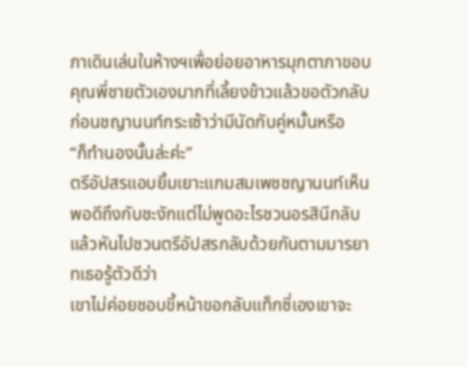ภาเดินเล่นในห้างฯเพื่อย่อยอาหารมุกตาภาขอบคุณพี่ชายตัวเองมากที่เลี้ยงข้าวแล้วขอตัวกลับก่อนชญานนท์กระเซ้าว่ามีนัดกับคู่หมั้นหรือ
“ก็ทำนองนั้นล่ะค่ะ”
ตรีอัปสรแอบยิ้มเยาะแกมสมเพชชญานนท์เห็นพอดีถึงกับชะงักแต่ไม่พูดอะไรชวนอรสินีกลับแล้วหันไปชวนตรีอัปสรกลับด้วยกันตามมารยาทเธอรู้ตัวดีว่า
เขาไม่ค่อยชอบขี้หน้าขอกลับแท็กซี่เองเขาจะ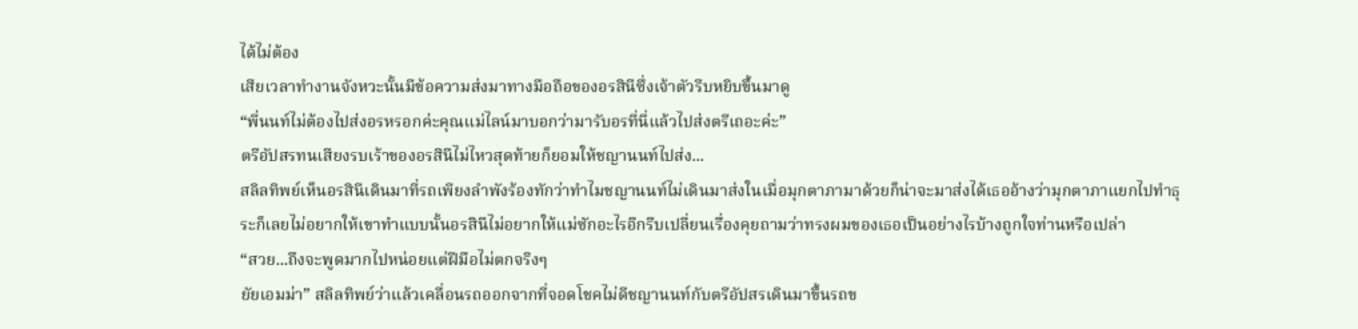ได้ไม่ต้อง
เสียเวลาทำงานจังหวะนั้นมีข้อความส่งมาทางมือถือของอรสินีซึ่งเจ้าตัวรีบหยิบขึ้นมาดู
“พี่นนท์ไม่ต้องไปส่งอรหรอกค่ะคุณแม่ไลน์มาบอกว่ามารับอรที่นี่แล้วไปส่งตรีเถอะค่ะ”
ตรีอัปสรทนเสียงรบเร้าของอรสินีไม่ไหวสุดท้ายก็ยอมให้ชญานนท์ไปส่ง...
สลิลทิพย์เห็นอรสินีเดินมาที่รถเพียงลำพังร้องทักว่าทำไมชญานนท์ไม่เดินมาส่งในเมื่อมุกตาภามาด้วยก็น่าจะมาส่งได้เธออ้างว่ามุกตาภาแยกไปทำธุระก็เลยไม่อยากให้เขาทำแบบนั้นอรสินีไม่อยากให้แม่ซักอะไรอีกรีบเปลี่ยนเรื่องคุยถามว่าทรงผมของเธอเป็นอย่างไรบ้างถูกใจท่านหรือเปล่า
“สวย...ถึงจะพูดมากไปหน่อยแต่ฝีมือไม่ตกจริงๆ
ยัยเอมม่า” สลิลทิพย์ว่าแล้วเคลื่อนรถออกจากที่จอดโชคไม่ดีชญานนท์กับตรีอัปสรเดินมาขึ้นรถข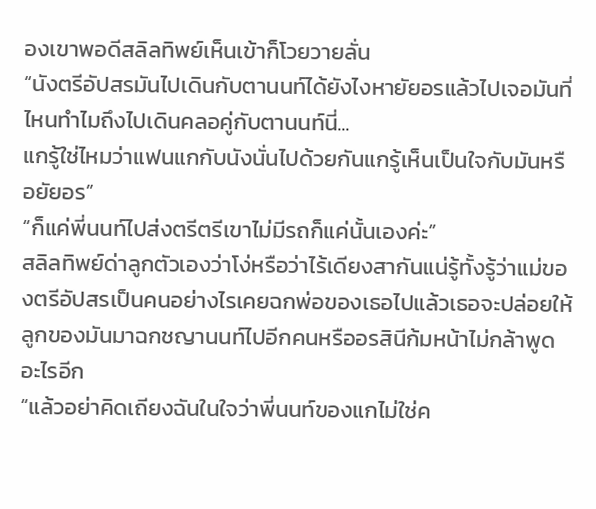องเขาพอดีสลิลทิพย์เห็นเข้าก็โวยวายลั่น
“นังตรีอัปสรมันไปเดินกับตานนท์ได้ยังไงหายัยอรแล้วไปเจอมันที่ไหนทำไมถึงไปเดินคลอคู่กับตานนท์นี่...
แกรู้ใช่ไหมว่าแฟนแกกับนังนั่นไปด้วยกันแกรู้เห็นเป็นใจกับมันหรือยัยอร”
“ก็แค่พี่นนท์ไปส่งตรีตรีเขาไม่มีรถก็แค่นั้นเองค่ะ”
สลิลทิพย์ด่าลูกตัวเองว่าโง่หรือว่าไร้เดียงสากันแน่รู้ทั้งรู้ว่าแม่ของตรีอัปสรเป็นคนอย่างไรเคยฉกพ่อของเธอไปแล้วเธอจะปล่อยให้ลูกของมันมาฉกชญานนท์ไปอีกคนหรืออรสินีก้มหน้าไม่กล้าพูดอะไรอีก
“แล้วอย่าคิดเถียงฉันในใจว่าพี่นนท์ของแกไม่ใช่ค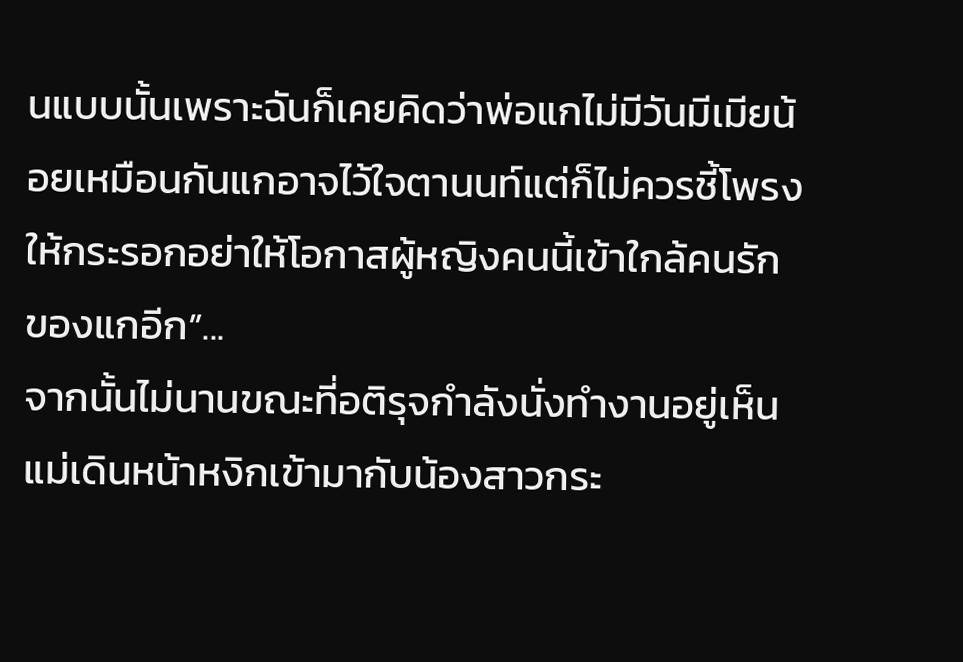นแบบนั้นเพราะฉันก็เคยคิดว่าพ่อแกไม่มีวันมีเมียน้อยเหมือนกันแกอาจไว้ใจตานนท์แต่ก็ไม่ควรชี้โพรงให้กระรอกอย่าให้โอกาสผู้หญิงคนนี้เข้าใกล้คนรักของแกอีก”...
จากนั้นไม่นานขณะที่อติรุจกำลังนั่งทำงานอยู่เห็นแม่เดินหน้าหงิกเข้ามากับน้องสาวกระ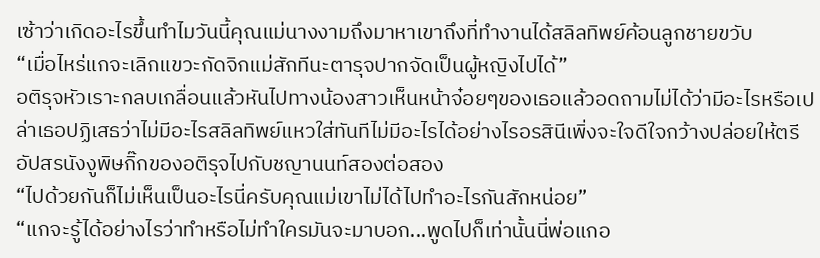เซ้าว่าเกิดอะไรขึ้นทำไมวันนี้คุณแม่นางงามถึงมาหาเขาถึงที่ทำงานได้สลิลทิพย์ค้อนลูกชายขวับ
“เมื่อไหร่แกจะเลิกแขวะกัดจิกแม่สักทีนะตารุจปากจัดเป็นผู้หญิงไปได้”
อติรุจหัวเราะกลบเกลื่อนแล้วหันไปทางน้องสาวเห็นหน้าจ๋อยๆของเธอแล้วอดถามไม่ได้ว่ามีอะไรหรือเปล่าเธอปฏิเสธว่าไม่มีอะไรสลิลทิพย์แหวใส่ทันทีไม่มีอะไรได้อย่างไรอรสินีเพิ่งจะใจดีใจกว้างปล่อยให้ตรีอัปสรนังงูพิษกิ๊กของอติรุจไปกับชญานนท์สองต่อสอง
“ไปด้วยกันก็ไม่เห็นเป็นอะไรนี่ครับคุณแม่เขาไม่ได้ไปทำอะไรกันสักหน่อย”
“แกจะรู้ได้อย่างไรว่าทำหรือไม่ทำใครมันจะมาบอก...พูดไปก็เท่านั้นนี่พ่อแกอ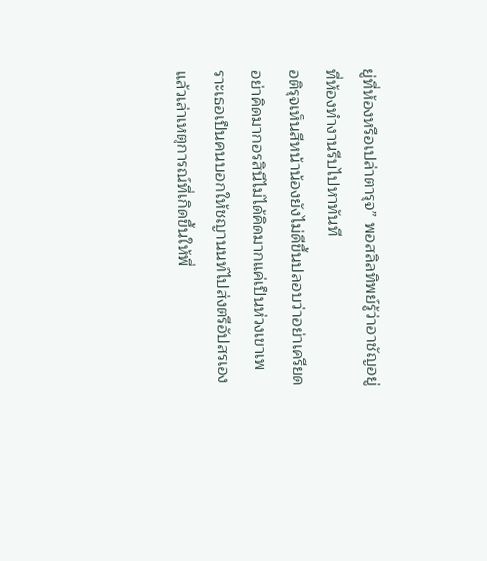ยู่ที่ห้องหรือเปล่าตารุจ” พอสลิลทิพย์รู้ว่าอาชัญอยู่ที่ห้องทำงานรีบไปหาทันที
อติรุจเห็นสีหน้าน้องยังไม่ดีขึ้นปลอบว่าอย่าเครียดอย่าคิดมากอรสินีไม่ได้คิดมากแค่เป็นห่วงเขาเพราะเธอเป็นคนบอกให้ชญานนท์ไปส่งตรีอัปสรเองแล้วเล่าเหตุการณ์ที่เกิดขึ้นให้พี่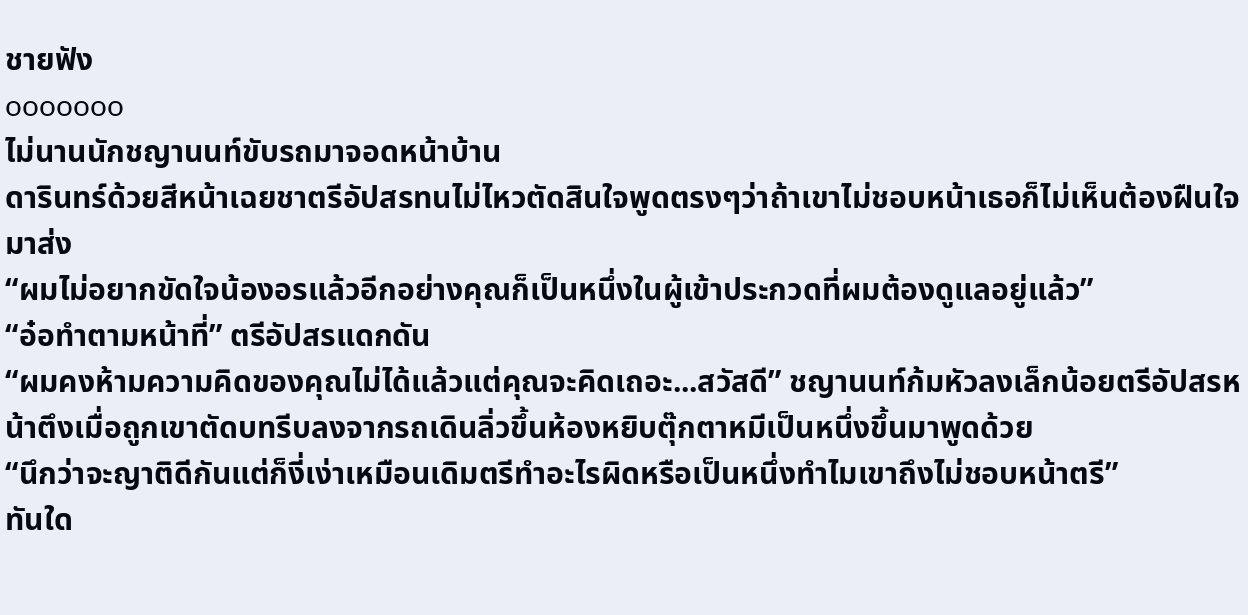ชายฟัง
ooooooo
ไม่นานนักชญานนท์ขับรถมาจอดหน้าบ้าน
ดารินทร์ด้วยสีหน้าเฉยชาตรีอัปสรทนไม่ไหวตัดสินใจพูดตรงๆว่าถ้าเขาไม่ชอบหน้าเธอก็ไม่เห็นต้องฝืนใจมาส่ง
“ผมไม่อยากขัดใจน้องอรแล้วอีกอย่างคุณก็เป็นหนึ่งในผู้เข้าประกวดที่ผมต้องดูแลอยู่แล้ว”
“อ๋อทำตามหน้าที่” ตรีอัปสรแดกดัน
“ผมคงห้ามความคิดของคุณไม่ได้แล้วแต่คุณจะคิดเถอะ...สวัสดี” ชญานนท์ก้มหัวลงเล็กน้อยตรีอัปสรหน้าตึงเมื่อถูกเขาตัดบทรีบลงจากรถเดินลิ่วขึ้นห้องหยิบตุ๊กตาหมีเป็นหนึ่งขึ้นมาพูดด้วย
“นึกว่าจะญาติดีกันแต่ก็งี่เง่าเหมือนเดิมตรีทำอะไรผิดหรือเป็นหนึ่งทำไมเขาถึงไม่ชอบหน้าตรี”
ทันใด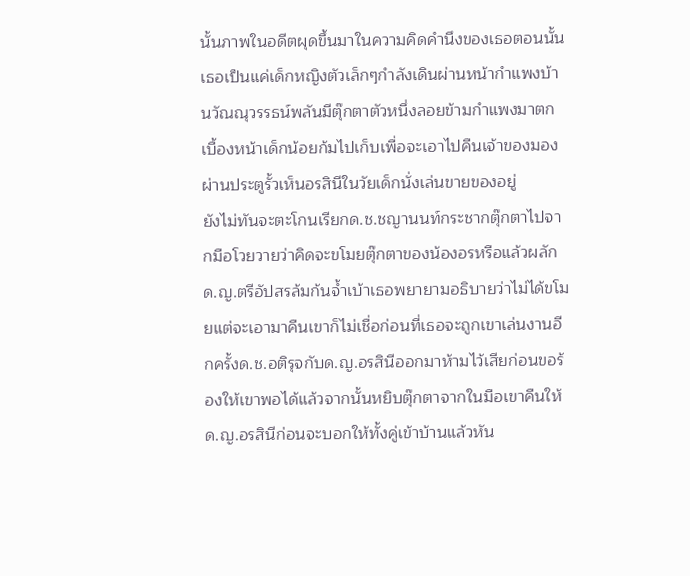นั้นภาพในอดีตผุดขึ้นมาในความคิดคำนึงของเธอตอนนั้นเธอเป็นแค่เด็กหญิงตัวเล็กๆกำลังเดินผ่านหน้ากำแพงบ้านวัณณุวรรธน์พลันมีตุ๊กตาตัวหนึ่งลอยข้ามกำแพงมาตกเบื้องหน้าเด็กน้อยก้มไปเก็บเพื่อจะเอาไปคืนเจ้าของมองผ่านประตูรั้วเห็นอรสินีในวัยเด็กนั่งเล่นขายของอยู่
ยังไม่ทันจะตะโกนเรียกด.ช.ชญานนท์กระชากตุ๊กตาไปจากมือโวยวายว่าคิดจะขโมยตุ๊กตาของน้องอรหรือแล้วผลักด.ญ.ตรีอัปสรล้มก้นจ้ำเบ้าเธอพยายามอธิบายว่าไม่ได้ขโมยแต่จะเอามาคืนเขาก็ไม่เชื่อก่อนที่เธอจะถูกเขาเล่นงานอีกครั้งด.ช.อติรุจกับด.ญ.อรสินีออกมาห้ามไว้เสียก่อนขอร้องให้เขาพอได้แล้วจากนั้นหยิบตุ๊กตาจากในมือเขาคืนให้ด.ญ.อรสินีก่อนจะบอกให้ทั้งคู่เข้าบ้านแล้วหัน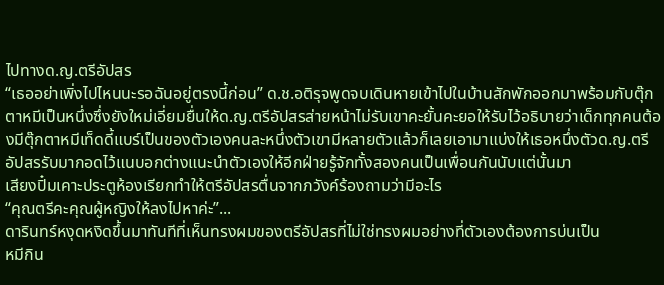ไปทางด.ญ.ตรีอัปสร
“เธออย่าเพิ่งไปไหนนะรอฉันอยู่ตรงนี้ก่อน” ด.ช.อติรุจพูดจบเดินหายเข้าไปในบ้านสักพักออกมาพร้อมกับตุ๊กตาหมีเป็นหนึ่งซึ่งยังใหม่เอี่ยมยื่นให้ด.ญ.ตรีอัปสรส่ายหน้าไม่รับเขาคะยั้นคะยอให้รับไว้อธิบายว่าเด็กทุกคนต้องมีตุ๊กตาหมีเท็ดดี้แบร์เป็นของตัวเองคนละหนึ่งตัวเขามีหลายตัวแล้วก็เลยเอามาแบ่งให้เธอหนึ่งตัวด.ญ.ตรีอัปสรรับมากอดไว้แนบอกต่างแนะนำตัวเองให้อีกฝ่ายรู้จักทั้งสองคนเป็นเพื่อนกันนับแต่นั้นมา
เสียงปิ๋มเคาะประตูห้องเรียกทำให้ตรีอัปสรตื่นจากภวังค์ร้องถามว่ามีอะไร
“คุณตรีคะคุณผู้หญิงให้ลงไปหาค่ะ”...
ดารินทร์หงุดหงิดขึ้นมาทันทีที่เห็นทรงผมของตรีอัปสรที่ไม่ใช่ทรงผมอย่างที่ตัวเองต้องการบ่นเป็น
หมีกิน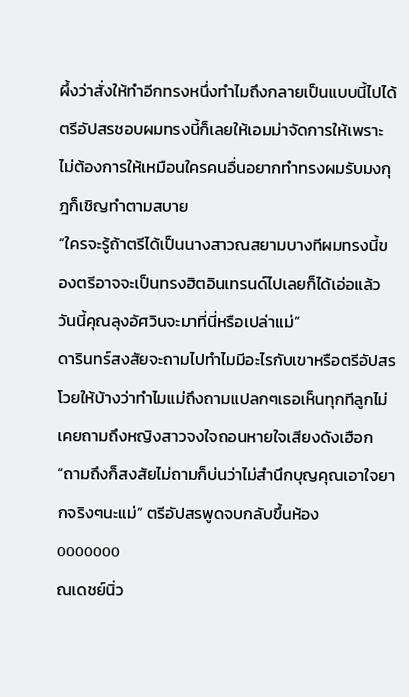ผึ้งว่าสั่งให้ทำอีกทรงหนึ่งทำไมถึงกลายเป็นแบบนี้ไปได้ตรีอัปสรชอบผมทรงนี้ก็เลยให้เอมม่าจัดการให้เพราะไม่ต้องการให้เหมือนใครคนอื่นอยากทำทรงผมรับมงกุฎก็เชิญทำตามสบาย
“ใครจะรู้ถ้าตรีได้เป็นนางสาวณสยามบางทีผมทรงนี้ของตรีอาจจะเป็นทรงฮิตอินเทรนด์ไปเลยก็ได้เอ่อแล้ววันนี้คุณลุงอัศวินจะมาที่นี่หรือเปล่าแม่”
ดารินทร์สงสัยจะถามไปทำไมมีอะไรกับเขาหรือตรีอัปสรโวยให้บ้างว่าทำไมแม่ถึงถามแปลกๆเธอเห็นทุกทีลูกไม่เคยถามถึงหญิงสาวจงใจถอนหายใจเสียงดังเฮือก
“ถามถึงก็สงสัยไม่ถามก็บ่นว่าไม่สำนึกบุญคุณเอาใจยากจริงๆนะแม่” ตรีอัปสรพูดจบกลับขึ้นห้อง
ooooooo
ณเดชย์นิ่ว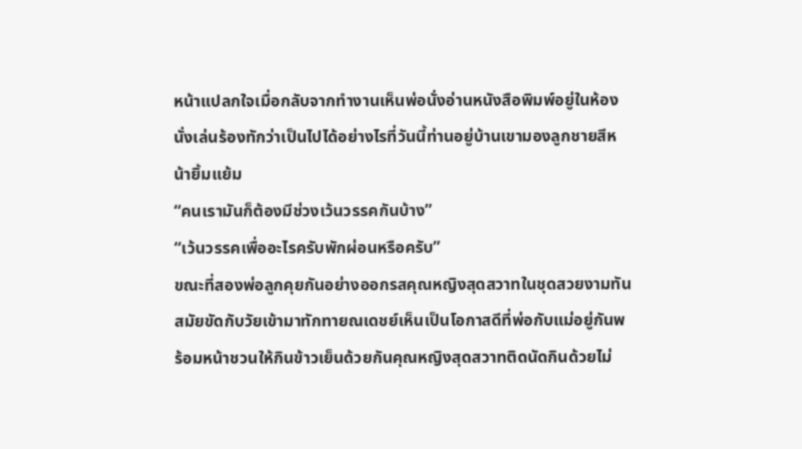หน้าแปลกใจเมื่อกลับจากทำงานเห็นพ่อนั่งอ่านหนังสือพิมพ์อยู่ในห้องนั่งเล่นร้องทักว่าเป็นไปได้อย่างไรที่วันนี้ท่านอยู่บ้านเขามองลูกชายสีหน้ายิ้มแย้ม
“คนเรามันก็ต้องมีช่วงเว้นวรรคกันบ้าง”
“เว้นวรรคเพื่ออะไรครับพักผ่อนหรือครับ”
ขณะที่สองพ่อลูกคุยกันอย่างออกรสคุณหญิงสุดสวาทในชุดสวยงามทันสมัยขัดกับวัยเข้ามาทักทายณเดชย์เห็นเป็นโอกาสดีที่พ่อกับแม่อยู่กันพร้อมหน้าชวนให้กินข้าวเย็นด้วยกันคุณหญิงสุดสวาทติดนัดกินด้วยไม่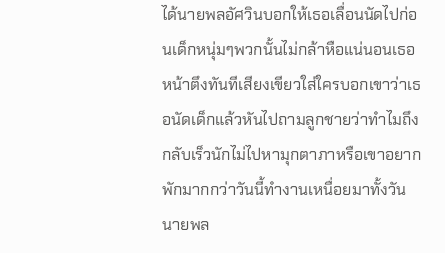ได้นายพลอัศวินบอกให้เธอเลื่อนนัดไปก่อนเด็กหนุ่มๆพวกนั้นไม่กล้าหือแน่นอนเธอหน้าตึงทันทีเสียงเขียวใส่ใครบอกเขาว่าเธอนัดเด็กแล้วหันไปถามลูกชายว่าทำไมถึงกลับเร็วนักไม่ไปหามุกตาภาหรือเขาอยากพักมากกว่าวันนี้ทำงานเหนื่อยมาทั้งวันนายพล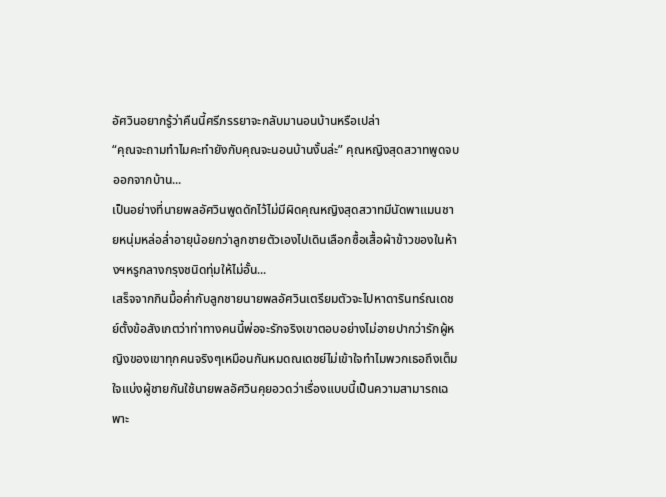อัศวินอยากรู้ว่าคืนนี้ศรีภรรยาจะกลับมานอนบ้านหรือเปล่า
“คุณจะถามทำไมคะทำยังกับคุณจะนอนบ้านงั้นล่ะ” คุณหญิงสุดสวาทพูดจบออกจากบ้าน...
เป็นอย่างที่นายพลอัศวินพูดดักไว้ไม่มีผิดคุณหญิงสุดสวาทมีนัดพาแมนชายหนุ่มหล่อล่ำอายุน้อยกว่าลูกชายตัวเองไปเดินเลือกซื้อเสื้อผ้าข้าวของในห้างฯหรูกลางกรุงชนิดทุ่มให้ไม่อั้น...
เสร็จจากกินมื้อค่ำกับลูกชายนายพลอัศวินเตรียมตัวจะไปหาดารินทร์ณเดชย์ตั้งข้อสังเกตว่าท่าทางคนนี้พ่อจะรักจริงเขาตอบอย่างไม่อายปากว่ารักผู้หญิงของเขาทุกคนจริงๆเหมือนกันหมดณเดชย์ไม่เข้าใจทำไมพวกเธอถึงเต็มใจแบ่งผู้ชายกันใช้นายพลอัศวินคุยอวดว่าเรื่องแบบนี้เป็นความสามารถเฉพาะ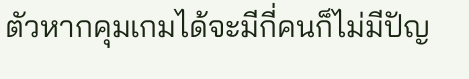ตัวหากคุมเกมได้จะมีกี่คนก็ไม่มีปัญ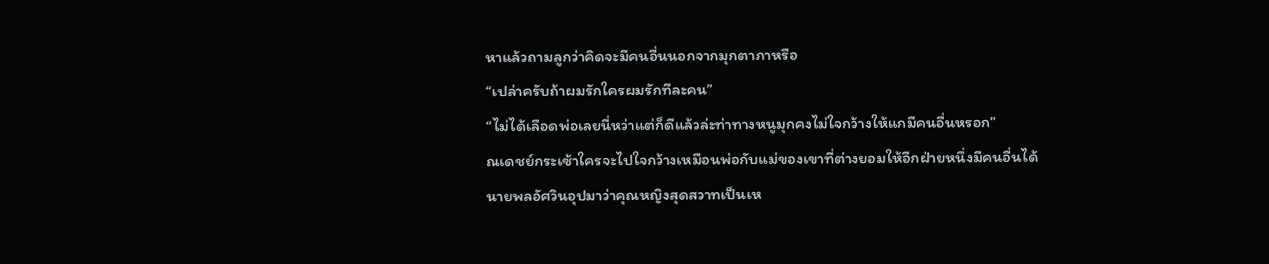หาแล้วถามลูกว่าคิดจะมีคนอื่นนอกจากมุกตาภาหรือ
“เปล่าครับถ้าผมรักใครผมรักทีละคน”
“ไม่ได้เลือดพ่อเลยนี่หว่าแต่ก็ดีแล้วล่ะท่าทางหนูมุกคงไม่ใจกว้างให้แกมีคนอื่นหรอก”
ณเดชย์กระเซ้าใครจะไปใจกว้างเหมือนพ่อกับแม่ของเขาที่ต่างยอมให้อีกฝ่ายหนึ่งมีคนอื่นได้นายพลอัศวินอุปมาว่าคุณหญิงสุดสวาทเป็นเห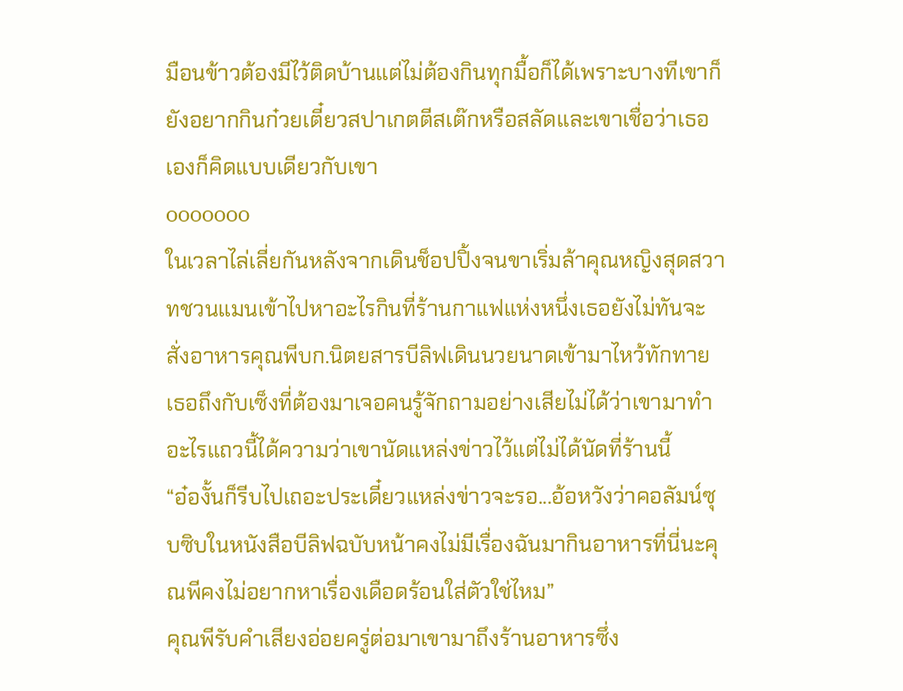มือนข้าวต้องมีไว้ติดบ้านแต่ไม่ต้องกินทุกมื้อก็ได้เพราะบางทีเขาก็ยังอยากกินก๋วยเตี๋ยวสปาเกตตีสเต๊กหรือสลัดและเขาเชื่อว่าเธอเองก็คิดแบบเดียวกับเขา
ooooooo
ในเวลาไล่เลี่ยกันหลังจากเดินช็อปปิ้งจนขาเริ่มล้าคุณหญิงสุดสวาทชวนแมนเข้าไปหาอะไรกินที่ร้านกาแฟแห่งหนึ่งเธอยังไม่ทันจะสั่งอาหารคุณพีบก.นิตยสารบีลิฟเดินนวยนาดเข้ามาไหว้ทักทายเธอถึงกับเซ็งที่ต้องมาเจอคนรู้จักถามอย่างเสียไม่ได้ว่าเขามาทำอะไรแถวนี้ได้ความว่าเขานัดแหล่งข่าวไว้แต่ไม่ได้นัดที่ร้านนี้
“อ๋องั้นก็รีบไปเถอะประเดี๋ยวแหล่งข่าวจะรอ...อ้อหวังว่าคอลัมน์ซุบซิบในหนังสือบีลิฟฉบับหน้าคงไม่มีเรื่องฉันมากินอาหารที่นี่นะคุณพีคงไม่อยากหาเรื่องเดือดร้อนใส่ตัวใช่ไหม”
คุณพีรับคำเสียงอ่อยครู่ต่อมาเขามาถึงร้านอาหารซึ่ง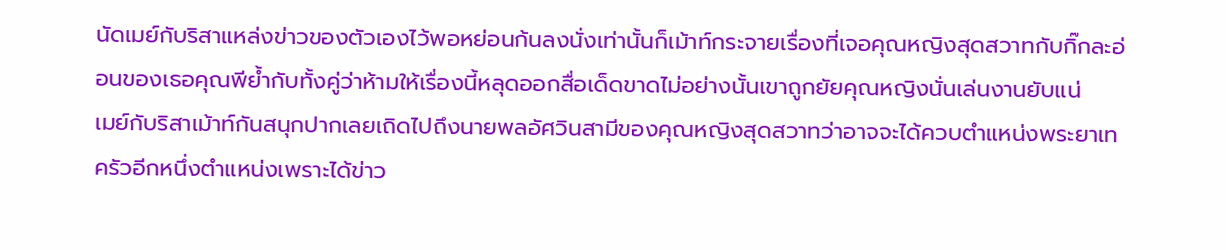นัดเมย์กับริสาแหล่งข่าวของตัวเองไว้พอหย่อนก้นลงนั่งเท่านั้นก็เม้าท์กระจายเรื่องที่เจอคุณหญิงสุดสวาทกับกิ๊กละอ่อนของเธอคุณพีย้ำกับทั้งคู่ว่าห้ามให้เรื่องนี้หลุดออกสื่อเด็ดขาดไม่อย่างนั้นเขาถูกยัยคุณหญิงนั่นเล่นงานยับแน่
เมย์กับริสาเม้าท์กันสนุกปากเลยเถิดไปถึงนายพลอัศวินสามีของคุณหญิงสุดสวาทว่าอาจจะได้ควบตำแหน่งพระยาเทครัวอีกหนึ่งตำแหน่งเพราะได้ข่าว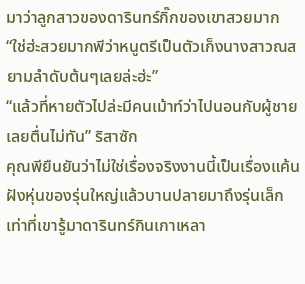มาว่าลูกสาวของดารินทร์กิ๊กของเขาสวยมาก
“ใช่ฮ่ะสวยมากพีว่าหนูตรีเป็นตัวเก็งนางสาวณสยามลำดับต้นๆเลยล่ะฮ่ะ”
“แล้วที่หายตัวไปล่ะมีคนเม้าท์ว่าไปนอนกับผู้ชายเลยตื่นไม่ทัน” ริสาซัก
คุณพียืนยันว่าไม่ใช่เรื่องจริงงานนี้เป็นเรื่องแค้นฝังหุ่นของรุ่นใหญ่แล้วบานปลายมาถึงรุ่นเล็กเท่าที่เขารู้มาดารินทร์กินเกาเหลา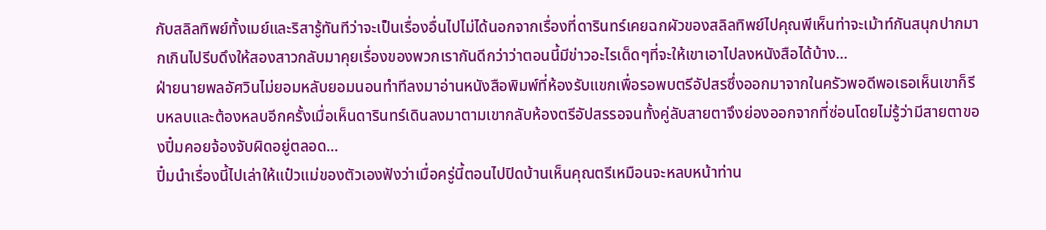กับสลิลทิพย์ทั้งเมย์และริสารู้ทันทีว่าจะเป็นเรื่องอื่นไปไม่ได้นอกจากเรื่องที่ดารินทร์เคยฉกผัวของสลิลทิพย์ไปคุณพีเห็นท่าจะเม้าท์กันสนุกปากมากเกินไปรีบดึงให้สองสาวกลับมาคุยเรื่องของพวกเรากันดีกว่าว่าตอนนี้มีข่าวอะไรเด็ดๆที่จะให้เขาเอาไปลงหนังสือได้บ้าง...
ฝ่ายนายพลอัศวินไม่ยอมหลับยอมนอนทำทีลงมาอ่านหนังสือพิมพ์ที่ห้องรับแขกเพื่อรอพบตรีอัปสรซึ่งออกมาจากในครัวพอดีพอเธอเห็นเขาก็รีบหลบและต้องหลบอีกครั้งเมื่อเห็นดารินทร์เดินลงมาตามเขากลับห้องตรีอัปสรรอจนทั้งคู่ลับสายตาจึงย่องออกจากที่ซ่อนโดยไม่รู้ว่ามีสายตาของปิ๋มคอยจ้องจับผิดอยู่ตลอด...
ปิ๋มนำเรื่องนี้ไปเล่าให้แป๋วแม่ของตัวเองฟังว่าเมื่อครู่นี้ตอนไปปิดบ้านเห็นคุณตรีเหมือนจะหลบหน้าท่าน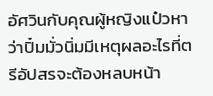อัศวินกับคุณผู้หญิงแป๋วหาว่าปิ๋มมั่วนิ่มมีเหตุผลอะไรที่ตรีอัปสรจะต้องหลบหน้า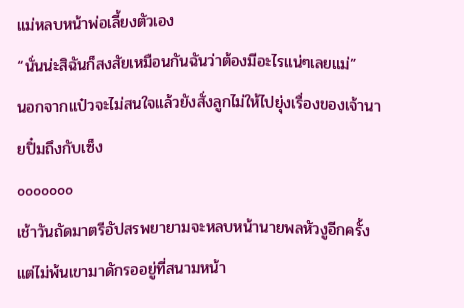แม่หลบหน้าพ่อเลี้ยงตัวเอง
“นั่นน่ะสิฉันก็สงสัยเหมือนกันฉันว่าต้องมีอะไรแน่ๆเลยแม่”
นอกจากแป๋วจะไม่สนใจแล้วยังสั่งลูกไม่ให้ไปยุ่งเรื่องของเจ้านายปิ๋มถึงกับเซ็ง
ooooooo
เช้าวันถัดมาตรีอัปสรพยายามจะหลบหน้านายพลหัวงูอีกครั้งแต่ไม่พ้นเขามาดักรออยู่ที่สนามหน้า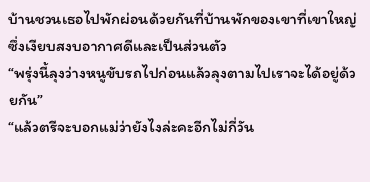บ้านชวนเธอไปพักผ่อนด้วยกันที่บ้านพักของเขาที่เขาใหญ่ซึ่งเงียบสงบอากาศดีและเป็นส่วนตัว
“พรุ่งนี้ลุงว่างหนูขับรถไปก่อนแล้วลุงตามไปเราจะได้อยู่ด้วยกัน”
“แล้วตรีจะบอกแม่ว่ายังไงล่ะคะอีกไม่กี่วัน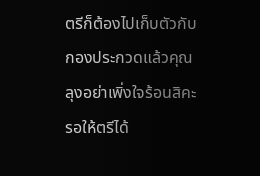ตรีก็ต้องไปเก็บตัวกับกองประกวดแล้วคุณลุงอย่าเพิ่งใจร้อนสิคะรอให้ตรีได้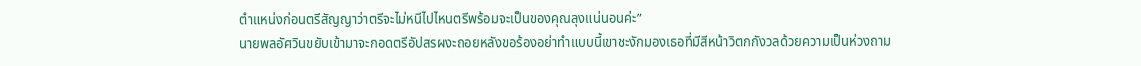ตำแหน่งก่อนตรีสัญญาว่าตรีจะไม่หนีไปไหนตรีพร้อมจะเป็นของคุณลุงแน่นอนค่ะ”
นายพลอัศวินขยับเข้ามาจะกอดตรีอัปสรผงะถอยหลังขอร้องอย่าทำแบบนี้เขาชะงักมองเธอที่มีสีหน้าวิตกกังวลด้วยความเป็นห่วงถาม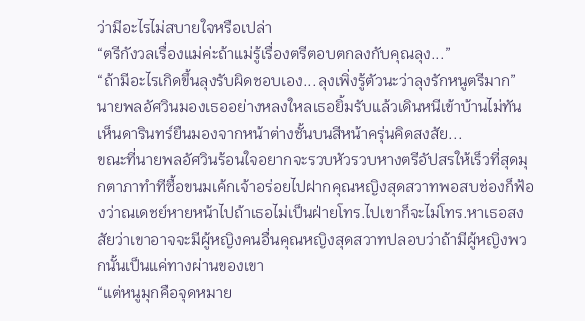ว่ามีอะไรไม่สบายใจหรือเปล่า
“ตรีกังวลเรื่องแม่ค่ะถ้าแม่รู้เรื่องตรีตอบตกลงกับคุณลุง...”
“ถ้ามีอะไรเกิดขึ้นลุงรับผิดชอบเอง...ลุงเพิ่งรู้ตัวนะว่าลุงรักหนูตรีมาก” นายพลอัศวินมองเธออย่างหลงใหลเธอยิ้มรับแล้วเดินหนีเข้าบ้านไม่ทันเห็นดารินทร์ยืนมองจากหน้าต่างชั้นบนสีหน้าครุ่นคิดสงสัย...
ขณะที่นายพลอัศวินร้อนใจอยากจะรวบหัวรวบหางตรีอัปสรให้เร็วที่สุดมุกตาภาทำทีซื้อขนมเค้กเจ้าอร่อยไปฝากคุณหญิงสุดสวาทพอสบช่องก็ฟ้องว่าณเดชย์หายหน้าไปถ้าเธอไม่เป็นฝ่ายโทร.ไปเขาก็จะไม่โทร.หาเธอสงสัยว่าเขาอาจจะมีผู้หญิงคนอื่นคุณหญิงสุดสวาทปลอบว่าถ้ามีผู้หญิงพวกนั้นเป็นแค่ทางผ่านของเขา
“แต่หนูมุกคือจุดหมาย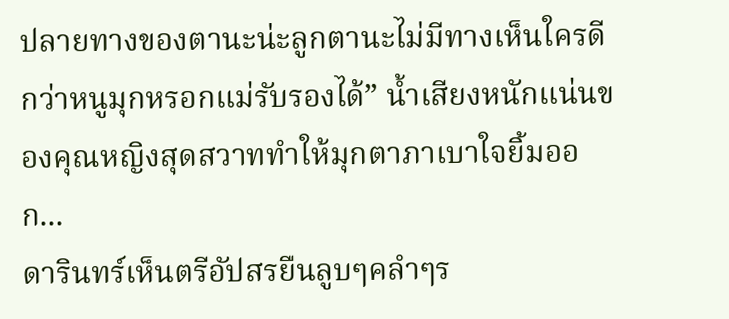ปลายทางของตานะน่ะลูกตานะไม่มีทางเห็นใครดีกว่าหนูมุกหรอกแม่รับรองได้” น้ำเสียงหนักแน่นของคุณหญิงสุดสวาททำให้มุกตาภาเบาใจยิ้มออก...
ดารินทร์เห็นตรีอัปสรยืนลูบๆคลำๆร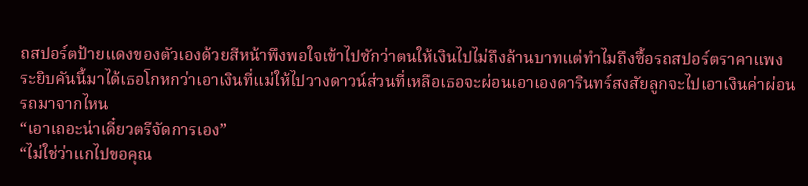ถสปอร์ตป้ายแดงของตัวเองด้วยสีหน้าพึงพอใจเข้าไปซักว่าตนให้เงินไปไม่ถึงล้านบาทแต่ทำไมถึงซื้อรถสปอร์ตราคาแพงระยิบคันนี้มาได้เธอโกหกว่าเอาเงินที่แม่ให้ไปวางดาวน์ส่วนที่เหลือเธอจะผ่อนเอาเองดารินทร์สงสัยลูกจะไปเอาเงินค่าผ่อนรถมาจากไหน
“เอาเถอะน่าเดี๋ยวตรีจัดการเอง”
“ไม่ใช่ว่าแกไปขอคุณ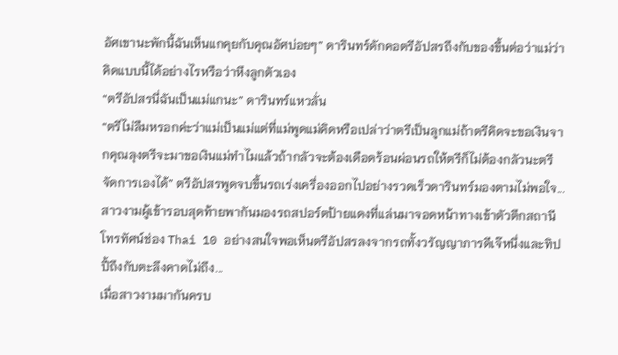อัศเขานะพักนี้ฉันเห็นแกคุยกับคุณอัศบ่อยๆ” ดารินทร์ดักคอตรีอัปสรถึงกับของขึ้นต่อว่าแม่ว่าคิดแบบนี้ได้อย่างไรหรือว่าหึงลูกตัวเอง
“ตรีอัปสรนี่ฉันเป็นแม่แกนะ” ดารินทร์แหวลั่น
“ตรีไม่ลืมหรอกค่ะว่าแม่เป็นแม่แต่ที่แม่พูดแม่คิดหรือเปล่าว่าตรีเป็นลูกแม่ถ้าตรีคิดจะขอเงินจากคุณลุงตรีจะมาขอเงินแม่ทำไมแล้วถ้ากลัวจะต้องเดือดร้อนผ่อนรถให้ตรีก็ไม่ต้องกลัวนะตรีจัดการเองได้” ตรีอัปสรพูดจบขึ้นรถเร่งเครื่องออกไปอย่างรวดเร็วดารินทร์มองตามไม่พอใจ...
สาวงามผู้เข้ารอบสุดท้ายพากันมองรถสปอร์ตป้ายแดงที่แล่นมาจอดหน้าทางเข้าตัวตึกสถานีโทรทัศน์ช่อง Thai 10 อย่างสนใจพอเห็นตรีอัปสรลงจากรถทั้งวรัญญาภารดีเจ๊หนึ่งและทิปปี้ถึงกับตะลึงคาดไม่ถึง...
เมื่อสาวงามมากันครบ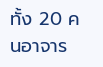ทั้ง 20 คนอาจาร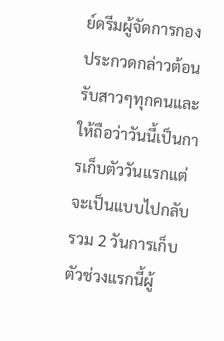ย์ดรีมผู้จัดการกองประกวดกล่าวต้อนรับสาวๆทุกคนและให้ถือว่าวันนี้เป็นการเก็บตัววันแรกแต่จะเป็นแบบไปกลับรวม 2 วันการเก็บตัวช่วงแรกนี้ผู้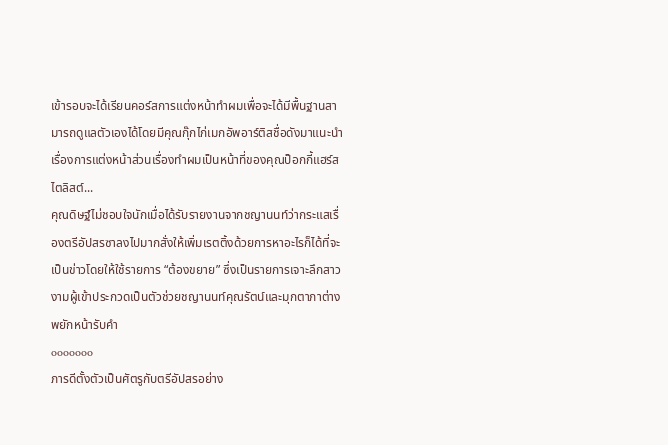เข้ารอบจะได้เรียนคอร์สการแต่งหน้าทำผมเพื่อจะได้มีพื้นฐานสามารถดูแลตัวเองได้โดยมีคุณกุ๊กไก่เมกอัพอาร์ติสชื่อดังมาแนะนำเรื่องการแต่งหน้าส่วนเรื่องทำผมเป็นหน้าที่ของคุณป็อกกี้แฮร์สไตลิสต์...
คุณดิษฐ์ไม่ชอบใจนักเมื่อได้รับรายงานจากชญานนท์ว่ากระแสเรื่องตรีอัปสรซาลงไปมากสั่งให้เพิ่มเรตติ้งด้วยการหาอะไรก็ได้ที่จะเป็นข่าวโดยให้ใช้รายการ “ต้องขยาย” ซึ่งเป็นรายการเจาะลึกสาวงามผู้เข้าประกวดเป็นตัวช่วยชญานนท์คุณรัตน์และมุกตาภาต่างพยักหน้ารับคำ
ooooooo
ภารดีตั้งตัวเป็นศัตรูกับตรีอัปสรอย่าง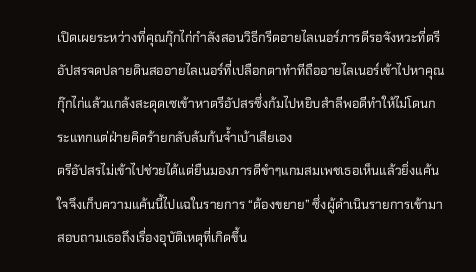เปิดเผยระหว่างที่คุณกุ๊กไก่กำลังสอนวิธีกรีดอายไลเนอร์ภารดีรอจังหวะที่ตรีอัปสรจดปลายดินสออายไลเนอร์ที่เปลือกตาทำทีถืออายไลเนอร์เข้าไปหาคุณกุ๊กไก่แล้วแกล้งสะดุดเซเข้าหาตรีอัปสรซึ่งก้มไปหยิบสำลีพอดีทำให้ไม่โดนกระแทกแต่ฝ่ายคิดร้ายกลับล้มก้นจ้ำเบ้าเสียเอง
ตรีอัปสรไม่เข้าไปช่วยได้แต่ยืนมองภารดีขำๆแกมสมเพชเธอเห็นแล้วยิ่งแค้นใจจึงเก็บความแค้นนี้ไปแฉในรายการ “ต้องขยาย” ซึ่งผู้ดำเนินรายการเข้ามาสอบถามเธอถึงเรื่องอุบัติเหตุที่เกิดขึ้น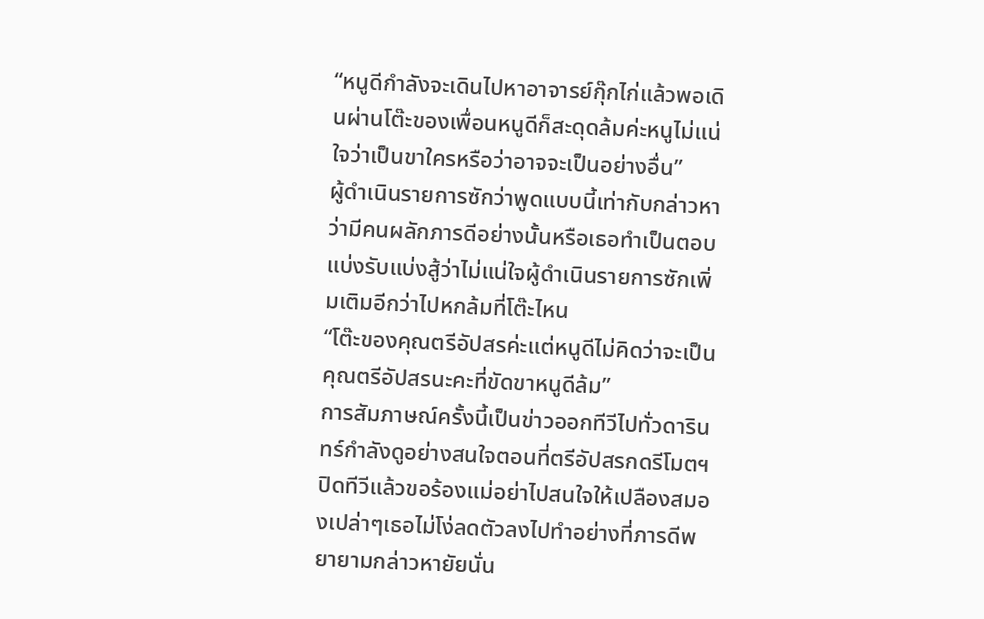“หนูดีกำลังจะเดินไปหาอาจารย์กุ๊กไก่แล้วพอเดินผ่านโต๊ะของเพื่อนหนูดีก็สะดุดล้มค่ะหนูไม่แน่ใจว่าเป็นขาใครหรือว่าอาจจะเป็นอย่างอื่น”
ผู้ดำเนินรายการซักว่าพูดแบบนี้เท่ากับกล่าวหาว่ามีคนผลักภารดีอย่างนั้นหรือเธอทำเป็นตอบแบ่งรับแบ่งสู้ว่าไม่แน่ใจผู้ดำเนินรายการซักเพิ่มเติมอีกว่าไปหกล้มที่โต๊ะไหน
“โต๊ะของคุณตรีอัปสรค่ะแต่หนูดีไม่คิดว่าจะเป็นคุณตรีอัปสรนะคะที่ขัดขาหนูดีล้ม”
การสัมภาษณ์ครั้งนี้เป็นข่าวออกทีวีไปทั่วดารินทร์กำลังดูอย่างสนใจตอนที่ตรีอัปสรกดรีโมตฯปิดทีวีแล้วขอร้องแม่อย่าไปสนใจให้เปลืองสมองเปล่าๆเธอไม่โง่ลดตัวลงไปทำอย่างที่ภารดีพยายามกล่าวหายัยนั่น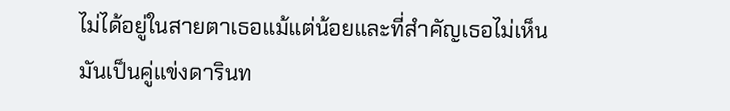ไม่ได้อยู่ในสายตาเธอแม้แต่น้อยและที่สำคัญเธอไม่เห็นมันเป็นคู่แข่งดารินท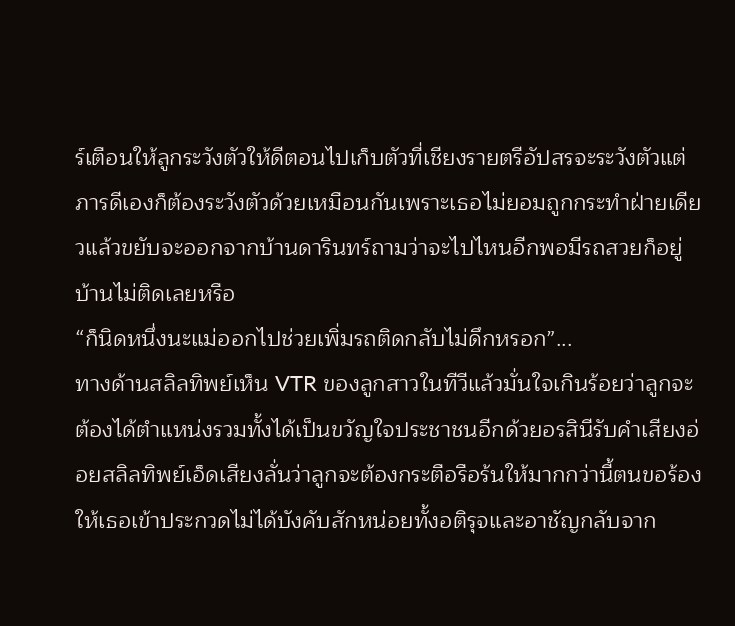ร์เตือนให้ลูกระวังตัวให้ดีตอนไปเก็บตัวที่เชียงรายตรีอัปสรจะระวังตัวแต่ภารดีเองก็ต้องระวังตัวด้วยเหมือนกันเพราะเธอไม่ยอมถูกกระทำฝ่ายเดียวแล้วขยับจะออกจากบ้านดารินทร์ถามว่าจะไปไหนอีกพอมีรถสวยก็อยู่บ้านไม่ติดเลยหรือ
“ก็นิดหนึ่งนะแม่ออกไปช่วยเพิ่มรถติดกลับไม่ดึกหรอก”...
ทางด้านสลิลทิพย์เห็น VTR ของลูกสาวในทีวีแล้วมั่นใจเกินร้อยว่าลูกจะต้องได้ตำแหน่งรวมทั้งได้เป็นขวัญใจประชาชนอีกด้วยอรสินีรับคำเสียงอ่อยสลิลทิพย์เอ็ดเสียงลั่นว่าลูกจะต้องกระตือรือร้นให้มากกว่านี้ตนขอร้องให้เธอเข้าประกวดไม่ได้บังคับสักหน่อยทั้งอติรุจและอาชัญกลับจาก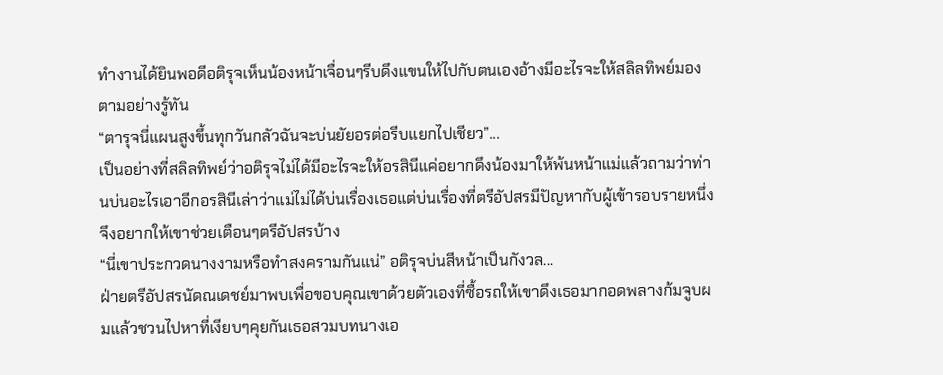ทำงานได้ยินพอดีอติรุจเห็นน้องหน้าเจื่อนๆรีบดึงแขนให้ไปกับตนเองอ้างมีอะไรจะให้สลิลทิพย์มองตามอย่างรู้ทัน
“ตารุจนี่แผนสูงขึ้นทุกวันกลัวฉันจะบ่นยัยอรต่อรีบแยกไปเชียว”...
เป็นอย่างที่สลิลทิพย์ว่าอติรุจไม่ได้มีอะไรจะให้อรสินีแค่อยากดึงน้องมาให้พ้นหน้าแม่แล้วถามว่าท่านบ่นอะไรเอาอีกอรสินีเล่าว่าแม่ไม่ได้บ่นเรื่องเธอแต่บ่นเรื่องที่ตรีอัปสรมีปัญหากับผู้เข้ารอบรายหนึ่งจึงอยากให้เขาช่วยเตือนๆตรีอัปสรบ้าง
“นี่เขาประกวดนางงามหรือทำสงครามกันแน่” อติรุจบ่นสีหน้าเป็นกังวล...
ฝ่ายตรีอัปสรนัดณเดชย์มาพบเพื่อขอบคุณเขาด้วยตัวเองที่ซื้อรถให้เขาดึงเธอมากอดพลางก้มจูบผมแล้วชวนไปหาที่เงียบๆคุยกันเธอสวมบทนางเอ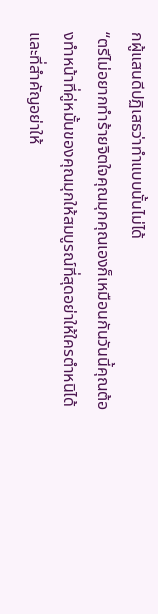กผู้แสนดีปฏิเสธว่าทำแบบนั้นไม่ได้
“ตรีไม่อยากทำร้ายจิตใจคุณมุกคุณเองก็เหมือนกันวันนี้คุณต้องทำหน้าที่คู่หมั้นของคุณมุกให้สมบูรณ์ที่สุดอย่าให้ใครตำหนิได้และที่สำคัญอย่าให้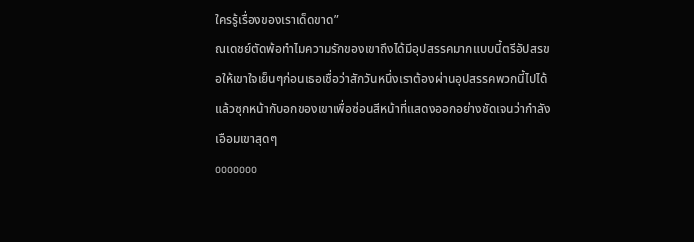ใครรู้เรื่องของเราเด็ดขาด”
ณเดชย์ตัดพ้อทำไมความรักของเขาถึงได้มีอุปสรรคมากแบบนี้ตรีอัปสรขอให้เขาใจเย็นๆก่อนเธอเชื่อว่าสักวันหนึ่งเราต้องผ่านอุปสรรคพวกนี้ไปได้แล้วซุกหน้ากับอกของเขาเพื่อซ่อนสีหน้าที่แสดงออกอย่างชัดเจนว่ากำลังเอือมเขาสุดๆ
ooooooo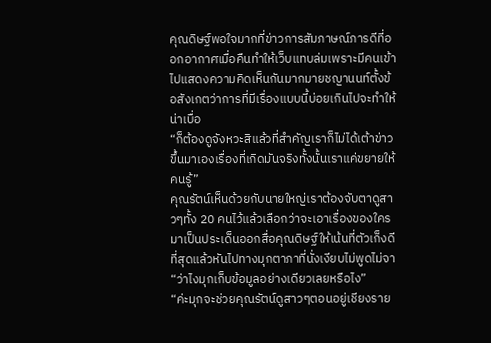คุณดิษฐ์พอใจมากที่ข่าวการสัมภาษณ์ภารดีที่ออกอากาศเมื่อคืนทำให้เว็บแทบล่มเพราะมีคนเข้าไปแสดงความคิดเห็นกันมากมายชญานนท์ตั้งข้อสังเกตว่าการที่มีเรื่องแบบนี้บ่อยเกินไปจะทำให้น่าเบื่อ
“ก็ต้องดูจังหวะสิแล้วที่สำคัญเราก็ไม่ได้เต้าข่าวขึ้นมาเองเรื่องที่เกิดมันจริงทั้งนั้นเราแค่ขยายให้คนรู้”
คุณรัตน์เห็นด้วยกับนายใหญ่เราต้องจับตาดูสาวๆทั้ง 20 คนไว้แล้วเลือกว่าจะเอาเรื่องของใครมาเป็นประเด็นออกสื่อคุณดิษฐ์ให้เน้นที่ตัวเก็งดีที่สุดแล้วหันไปทางมุกตาภาที่นั่งเงียบไม่พูดไม่จา
“ว่าไงมุกเก็บข้อมูลอย่างเดียวเลยหรือไง”
“ค่ะมุกจะช่วยคุณรัตน์ดูสาวๆตอนอยู่เชียงราย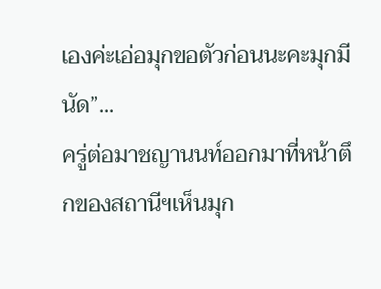เองค่ะเอ่อมุกขอตัวก่อนนะคะมุกมีนัด”...
ครู่ต่อมาชญานนท์ออกมาที่หน้าตึกของสถานีฯเห็นมุก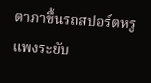ตาภาขึ้นรถสปอร์ตหรูแพงระยับ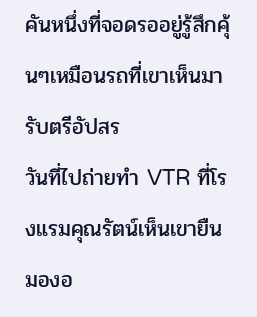คันหนึ่งที่จอดรออยู่รู้สึกคุ้นๆเหมือนรถที่เขาเห็นมารับตรีอัปสร
วันที่ไปถ่ายทำ VTR ที่โรงแรมคุณรัตน์เห็นเขายืนมองอ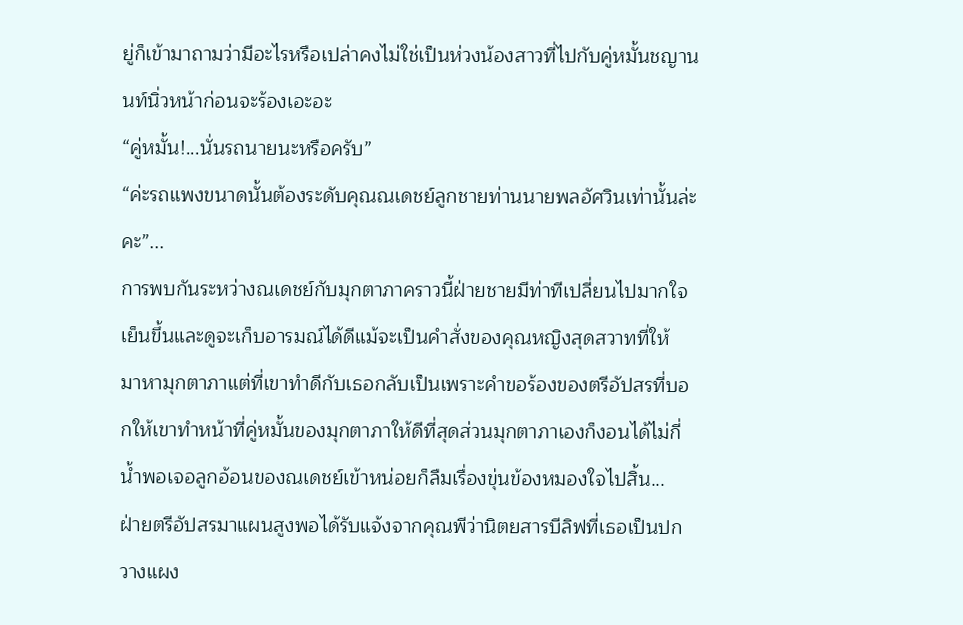ยู่ก็เข้ามาถามว่ามีอะไรหรือเปล่าคงไม่ใช่เป็นห่วงน้องสาวที่ไปกับคู่หมั้นชญานนท์นิ่วหน้าก่อนจะร้องเอะอะ
“คู่หมั้น!...นั่นรถนายนะหรือครับ”
“ค่ะรถแพงขนาดนั้นต้องระดับคุณณเดชย์ลูกชายท่านนายพลอัศวินเท่านั้นล่ะคะ”...
การพบกันระหว่างณเดชย์กับมุกตาภาคราวนี้ฝ่ายชายมีท่าทีเปลี่ยนไปมากใจเย็นขึ้นและดูจะเก็บอารมณ์ได้ดีแม้จะเป็นคำสั่งของคุณหญิงสุดสวาทที่ให้
มาหามุกตาภาแต่ที่เขาทำดีกับเธอกลับเป็นเพราะคำขอร้องของตรีอัปสรที่บอกให้เขาทำหน้าที่คู่หมั้นของมุกตาภาให้ดีที่สุดส่วนมุกตาภาเองก็งอนได้ไม่กี่น้ำพอเจอลูกอ้อนของณเดชย์เข้าหน่อยก็ลืมเรื่องขุ่นข้องหมองใจไปสิ้น...
ฝ่ายตรีอัปสรมาแผนสูงพอได้รับแจ้งจากคุณพีว่านิตยสารบีลิฟที่เธอเป็นปกวางแผง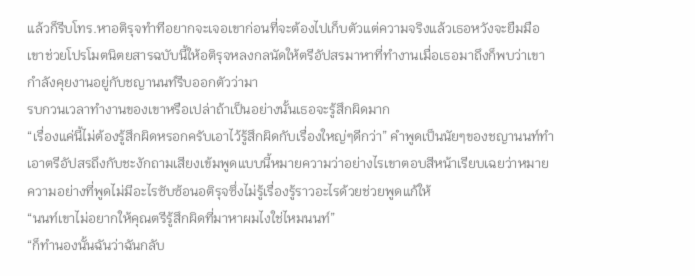แล้วก็รีบโทร.หาอติรุจทำทีอยากจะเจอเขาก่อนที่จะต้องไปเก็บตัวแต่ความจริงแล้วเธอหวังจะยืมมือเขาช่วยโปรโมตนิตยสารฉบับนี้ให้อติรุจหลงกลนัดให้ตรีอัปสรมาหาที่ทำงานเมื่อเธอมาถึงก็พบว่าเขากำลังคุยงานอยู่กับชญานนท์รีบออกตัวว่ามา
รบกวนเวลาทำงานของเขาหรือเปล่าถ้าเป็นอย่างนั้นเธอจะรู้สึกผิดมาก
“เรื่องแค่นี้ไม่ต้องรู้สึกผิดหรอกครับเอาไว้รู้สึกผิดกับเรื่องใหญ่ๆดีกว่า” คำพูดเป็นนัยๆของชญานนท์ทำเอาตรีอัปสรถึงกับชะงักถามเสียงเข้มพูดแบบนี้หมายความว่าอย่างไรเขาตอบสีหน้าเรียบเฉยว่าหมายความอย่างที่พูดไม่มีอะไรซับซ้อนอติรุจซึ่งไม่รู้เรื่องรู้ราวอะไรด้วยช่วยพูดแก้ให้
“นนท์เขาไม่อยากให้คุณตรีรู้สึกผิดที่มาหาผมไงใช่ไหมนนท์”
“ก็ทำนองนั้นฉันว่าฉันกลับ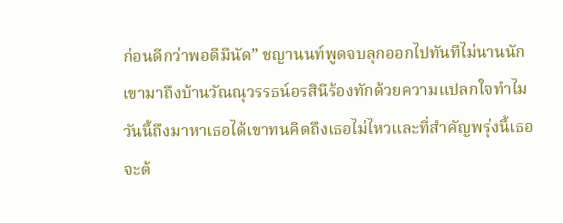ก่อนดีกว่าพอดีมีนัด” ชญานนท์พูดจบลุกออกไปทันทีไม่นานนักเขามาถึงบ้านวัณณุวรรธน์อรสินีร้องทักด้วยความแปลกใจทำไมวันนี้ถึงมาหาเธอได้เขาทนคิดถึงเธอไม่ไหวและที่สำคัญพรุ่งนี้เธอจะต้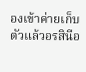องเข้าค่ายเก็บตัวแล้วอรสินีอ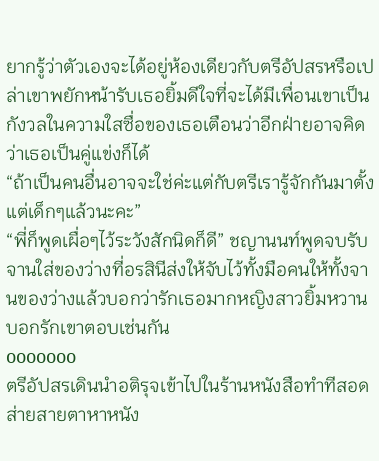ยากรู้ว่าตัวเองจะได้อยู่ห้องเดียวกับตรีอัปสรหรือเปล่าเขาพยักหน้ารับเธอยิ้มดีใจที่จะได้มีเพื่อนเขาเป็นกังวลในความใสซื่อของเธอเตือนว่าอีกฝ่ายอาจคิดว่าเธอเป็นคู่แข่งก็ได้
“ถ้าเป็นคนอื่นอาจจะใช่ค่ะแต่กับตรีเรารู้จักกันมาตั้งแต่เด็กๆแล้วนะคะ”
“พี่ก็พูดเผื่อๆไว้ระวังสักนิดก็ดี” ชญานนท์พูดจบรับจานใส่ของว่างที่อรสินีส่งให้จับไว้ทั้งมือคนให้ทั้งจานของว่างแล้วบอกว่ารักเธอมากหญิงสาวยิ้มหวานบอกรักเขาตอบเช่นกัน
ooooooo
ตรีอัปสรเดินนำอติรุจเข้าไปในร้านหนังสือทำทีสอดส่ายสายตาหาหนัง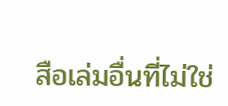สือเล่มอื่นที่ไม่ใช่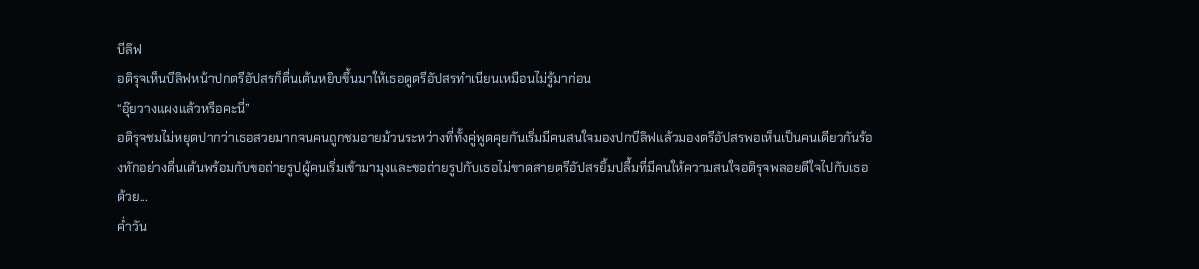บีลิฟ
อติรุจเห็นบีลิฟหน้าปกตรีอัปสรก็ตื่นเต้นหยิบขึ้นมาให้เธอดูตรีอัปสรทำเนียนเหมือนไม่รู้มาก่อน
“อุ๊ยวางแผงแล้วหรือคะนี่”
อติรุจชมไม่หยุดปากว่าเธอสวยมากจนคนถูกชมอายม้วนระหว่างที่ทั้งคู่พูดคุยกันเริ่มมีคนสนใจมองปกบีลิฟแล้วมองตรีอัปสรพอเห็นเป็นคนเดียวกันร้องทักอย่างตื่นเต้นพร้อมกับขอถ่ายรูปผู้คนเริ่มเข้ามามุงและขอถ่ายรูปกับเธอไม่ขาดสายตรีอัปสรยิ้มปลื้มที่มีคนให้ความสนใจอติรุจพลอยดีใจไปกับเธอด้วย...
ค่ำวัน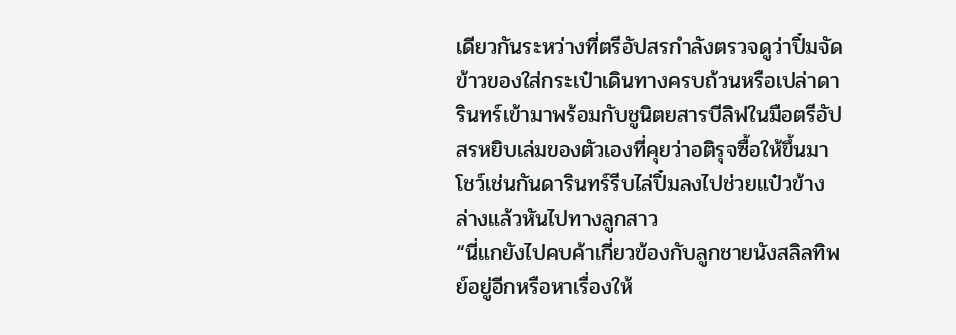เดียวกันระหว่างที่ตรีอัปสรกำลังตรวจดูว่าปิ๋มจัดข้าวของใส่กระเป๋าเดินทางครบถ้วนหรือเปล่าดารินทร์เข้ามาพร้อมกับชูนิตยสารบีลิฟในมือตรีอัปสรหยิบเล่มของตัวเองที่คุยว่าอติรุจซื้อให้ขึ้นมาโชว์เช่นกันดารินทร์รีบไล่ปิ๋มลงไปช่วยแป๋วข้างล่างแล้วหันไปทางลูกสาว
“นี่แกยังไปคบค้าเกี่ยวข้องกับลูกชายนังสลิลทิพย์อยู่อีกหรือหาเรื่องให้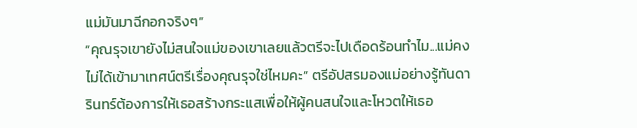แม่มันมาฉีกอกจริงๆ”
“คุณรุจเขายังไม่สนใจแม่ของเขาเลยแล้วตรีจะไปเดือดร้อนทำไม...แม่คงไม่ได้เข้ามาเทศน์ตรีเรื่องคุณรุจใช่ไหมคะ” ตรีอัปสรมองแม่อย่างรู้ทันดารินทร์ต้องการให้เธอสร้างกระแสเพื่อให้ผู้คนสนใจและโหวตให้เธอ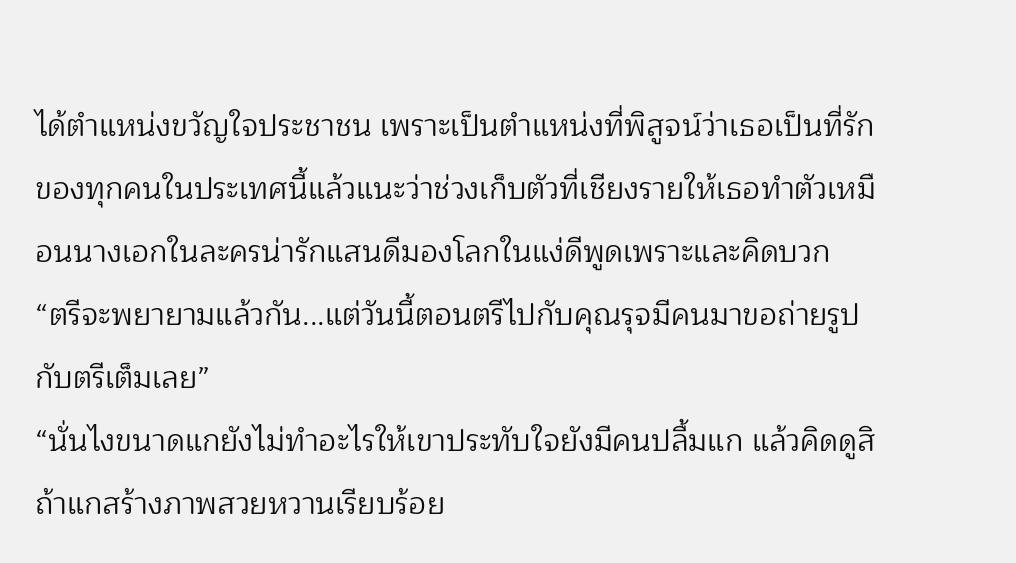ได้ตำแหน่งขวัญใจประชาชน เพราะเป็นตำแหน่งที่พิสูจน์ว่าเธอเป็นที่รักของทุกคนในประเทศนี้แล้วแนะว่าช่วงเก็บตัวที่เชียงรายให้เธอทำตัวเหมือนนางเอกในละครน่ารักแสนดีมองโลกในแง่ดีพูดเพราะและคิดบวก
“ตรีจะพยายามแล้วกัน...แต่วันนี้ตอนตรีไปกับคุณรุจมีคนมาขอถ่ายรูปกับตรีเต็มเลย”
“นั่นไงขนาดแกยังไม่ทำอะไรให้เขาประทับใจยังมีคนปลื้มแก แล้วคิดดูสิถ้าแกสร้างภาพสวยหวานเรียบร้อย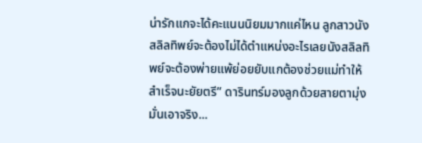น่ารักแกจะได้คะแนนนิยมมากแค่ไหน ลูกสาวนังสลิลทิพย์จะต้องไม่ได้ตำแหน่งอะไรเลยนังสลิลทิพย์จะต้องพ่ายแพ้ย่อยยับแกต้องช่วยแม่ทำให้สำเร็จนะยัยตรี” ดารินทร์มองลูกด้วยสายตามุ่งมั่นเอาจริง...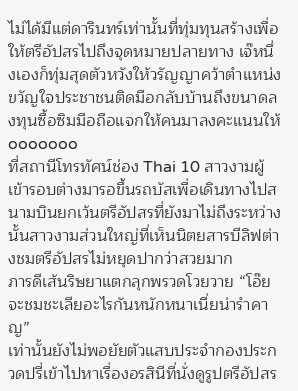ไม่ได้มีแต่ดารินทร์เท่านั้นที่ทุ่มทุนสร้างเพื่อให้ตรีอัปสรไปถึงจุดหมายปลายทาง เจ๊หนึ่งเองก็ทุ่มสุดตัวหวังให้วรัญญาคว้าตำแหน่งขวัญใจประชาชนติดมือกลับบ้านถึงขนาดลงทุนซื้อซิมมือถือแจกให้คนมาลงคะแนนให้
ooooooo
ที่สถานีโทรทัศน์ช่อง Thai 10 สาวงามผู้เข้ารอบต่างมารอขึ้นรถบัสเพื่อเดินทางไปสนามบินยกเว้นตรีอัปสรที่ยังมาไม่ถึงระหว่างนั้นสาวงามส่วนใหญ่ที่เห็นนิตยสารบีลิฟต่างชมตรีอัปสรไม่หยุดปากว่าสวยมาก
ภารดีเส้นริษยาแตกลุกพรวดโวยวาย “โอ๊ยจะชมชะเลียอะไรกันหนักหนาเนี่ยน่ารำคาญ”
เท่านั้นยังไม่พอยัยตัวแสบประจำกองประกวดปรี่เข้าไปหาเรื่องอรสินีที่นั่งดูรูปตรีอัปสร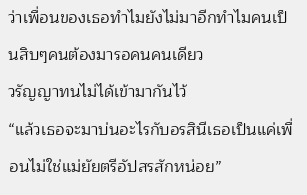ว่าเพื่อนของเธอทำไมยังไม่มาอีกทำไมคนเป็นสิบๆคนต้องมารอคนคนเดียว
วรัญญาทนไม่ได้เข้ามากันไว้
“แล้วเธอจะมาบ่นอะไรกับอรสินีเธอเป็นแค่เพื่อนไม่ใช่แม่ยัยตรีอัปสรสักหน่อย”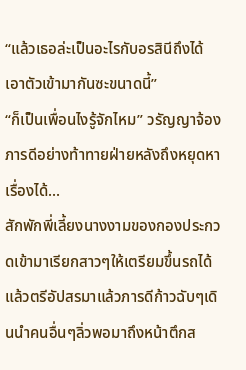“แล้วเธอล่ะเป็นอะไรกับอรสินีถึงได้เอาตัวเข้ามากันซะขนาดนี้”
“ก็เป็นเพื่อนไงรู้จักไหม” วรัญญาจ้องภารดีอย่างท้าทายฝ่ายหลังถึงหยุดหาเรื่องได้...
สักพักพี่เลี้ยงนางงามของกองประกวดเข้ามาเรียกสาวๆให้เตรียมขึ้นรถได้แล้วตรีอัปสรมาแล้วภารดีก้าวฉับๆเดินนำคนอื่นๆลิ่วพอมาถึงหน้าตึกส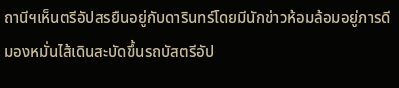ถานีฯเห็นตรีอัปสรยืนอยู่กับดารินทร์โดยมีนักข่าวห้อมล้อมอยู่ภารดีมองหมั่นไส้เดินสะบัดขึ้นรถบัสตรีอัป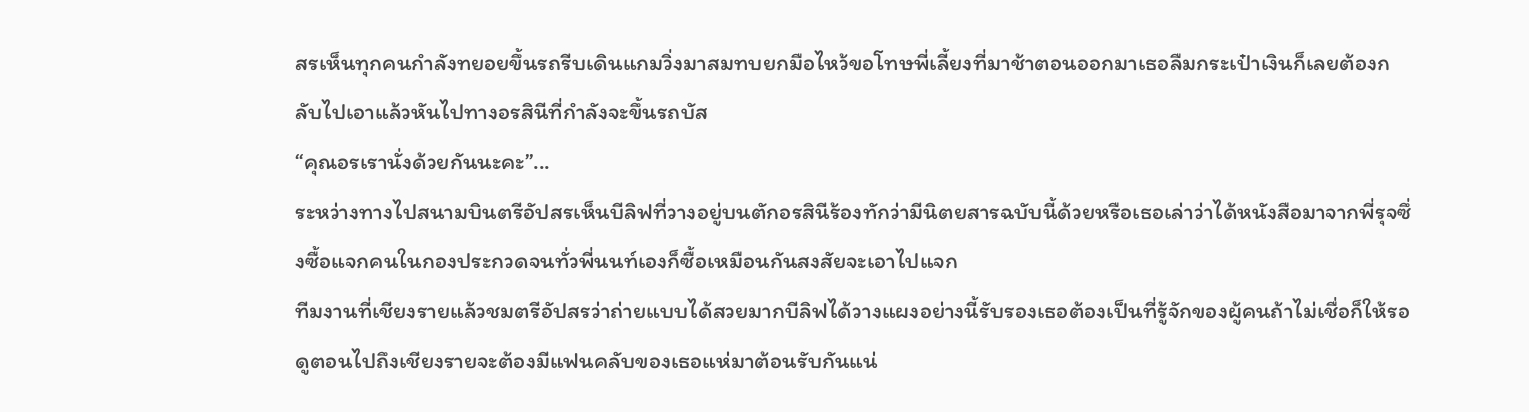สรเห็นทุกคนกำลังทยอยขึ้นรถรีบเดินแกมวิ่งมาสมทบยกมือไหว้ขอโทษพี่เลี้ยงที่มาช้าตอนออกมาเธอลืมกระเป๋าเงินก็เลยต้องกลับไปเอาแล้วหันไปทางอรสินีที่กำลังจะขึ้นรถบัส
“คุณอรเรานั่งด้วยกันนะคะ”...
ระหว่างทางไปสนามบินตรีอัปสรเห็นบีลิฟที่วางอยู่บนตักอรสินีร้องทักว่ามีนิตยสารฉบับนี้ด้วยหรือเธอเล่าว่าได้หนังสือมาจากพี่รุจซึ่งซื้อแจกคนในกองประกวดจนทั่วพี่นนท์เองก็ซื้อเหมือนกันสงสัยจะเอาไปแจก
ทีมงานที่เชียงรายแล้วชมตรีอัปสรว่าถ่ายแบบได้สวยมากบีลิฟได้วางแผงอย่างนี้รับรองเธอต้องเป็นที่รู้จักของผู้คนถ้าไม่เชื่อก็ให้รอดูตอนไปถึงเชียงรายจะต้องมีแฟนคลับของเธอแห่มาต้อนรับกันแน่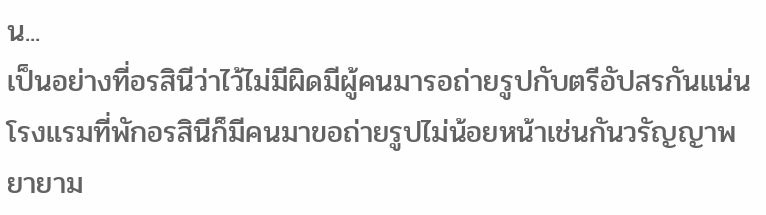น...
เป็นอย่างที่อรสินีว่าไว้ไม่มีผิดมีผู้คนมารอถ่ายรูปกับตรีอัปสรกันแน่นโรงแรมที่พักอรสินีก็มีคนมาขอถ่ายรูปไม่น้อยหน้าเช่นกันวรัญญาพยายาม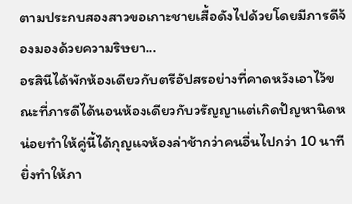ตามประกบสองสาวขอเกาะชายเสื้อดังไปด้วยโดยมีภารดีจ้องมองด้วยความริษยา...
อรสินีได้พักห้องเดียวกับตรีอัปสรอย่างที่คาดหวังเอาไว้ขณะที่ภารดีได้นอนห้องเดียวกับวรัญญาแต่เกิดปัญหานิดหน่อยทำให้คู่นี้ได้กุญแจห้องล่าช้ากว่าคนอื่นไปกว่า 10 นาทียิ่งทำให้ภา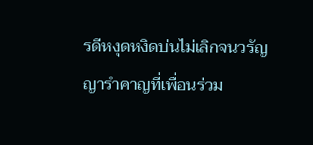รดีหงุดหงิดบ่นไม่เลิกจนวรัญญารำคาญที่เพื่อนร่วม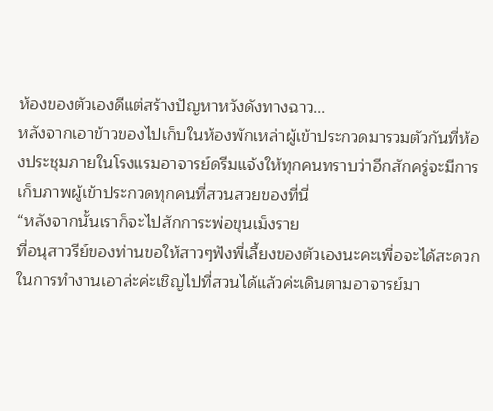ห้องของตัวเองดีแต่สร้างปัญหาหวังดังทางฉาว...
หลังจากเอาข้าวของไปเก็บในห้องพักเหล่าผู้เข้าประกวดมารวมตัวกันที่ห้องประชุมภายในโรงแรมอาจารย์ดรีมแจ้งให้ทุกคนทราบว่าอีกสักครู่จะมีการเก็บภาพผู้เข้าประกวดทุกคนที่สวนสวยของที่นี่
“หลังจากนั้นเราก็จะไปสักการะพ่อขุนเม็งราย
ที่อนุสาวรีย์ของท่านขอให้สาวๆฟังพี่เลี้ยงของตัวเองนะคะเพื่อจะได้สะดวกในการทำงานเอาล่ะค่ะเชิญไปที่สวนได้แล้วค่ะเดินตามอาจารย์มา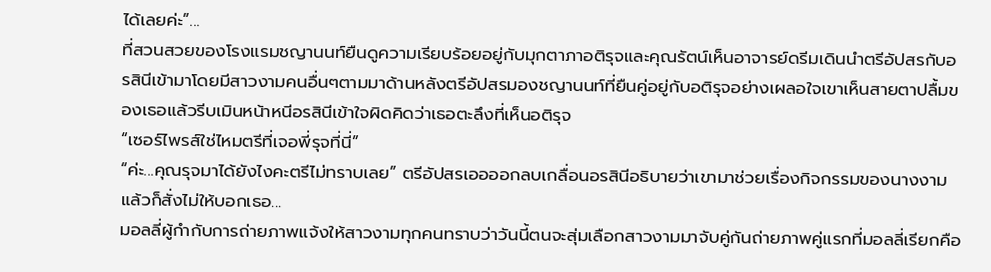ได้เลยค่ะ”...
ที่สวนสวยของโรงแรมชญานนท์ยืนดูความเรียบร้อยอยู่กับมุกตาภาอติรุจและคุณรัตน์เห็นอาจารย์ดรีมเดินนำตรีอัปสรกับอรสินีเข้ามาโดยมีสาวงามคนอื่นๆตามมาด้านหลังตรีอัปสรมองชญานนท์ที่ยืนคู่อยู่กับอติรุจอย่างเผลอใจเขาเห็นสายตาปลื้มของเธอแล้วรีบเมินหน้าหนีอรสินีเข้าใจผิดคิดว่าเธอตะลึงที่เห็นอติรุจ
“เซอร์ไพรส์ใช่ไหมตรีที่เจอพี่รุจที่นี่”
“ค่ะ...คุณรุจมาได้ยังไงคะตรีไม่ทราบเลย” ตรีอัปสรเออออกลบเกลื่อนอรสินีอธิบายว่าเขามาช่วยเรื่องกิจกรรมของนางงามแล้วก็สั่งไม่ให้บอกเธอ...
มอลลี่ผู้กำกับการถ่ายภาพแจ้งให้สาวงามทุกคนทราบว่าวันนี้ตนจะสุ่มเลือกสาวงามมาจับคู่กันถ่ายภาพคู่แรกที่มอลลี่เรียกคือ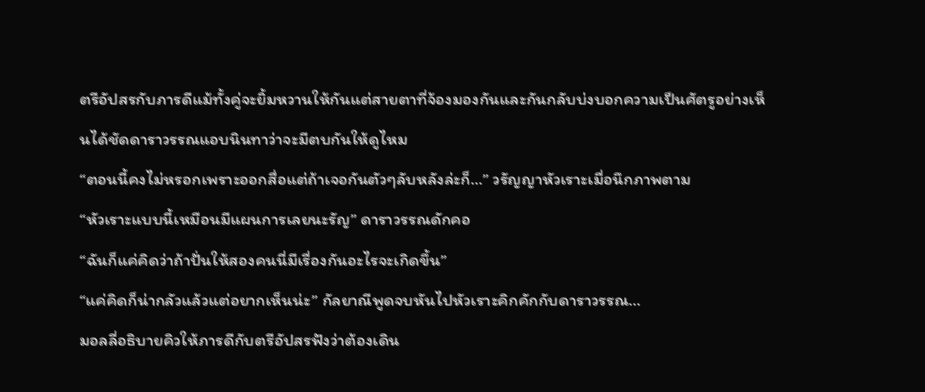ตรีอัปสรกับภารดีแม้ทั้งคู่จะยิ้มหวานให้กันแต่สายตาที่จ้องมองกันและกันกลับบ่งบอกความเป็นศัตรูอย่างเห็นได้ชัดดาราวรรณแอบนินทาว่าจะมีตบกันให้ดูไหม
“ตอนนี้คงไม่หรอกเพราะออกสื่อแต่ถ้าเจอกันตัวๆลับหลังล่ะก็...” วรัญญาหัวเราะเมื่อนึกภาพตาม
“หัวเราะแบบนี้เหมือนมีแผนการเลยนะรัญ” ดาราวรรณดักคอ
“ฉันก็แค่คิดว่าถ้าปั่นให้สองคนนี่มีเรื่องกันอะไรจะเกิดขึ้น”
“แค่คิดก็น่ากลัวแล้วแต่อยากเห็นน่ะ” กัลยาณีพูดจบหันไปหัวเราะคิกคักกับดาราวรรณ...
มอลลี่อธิบายคิวให้ภารดีกับตรีอัปสรฟังว่าต้องเดิน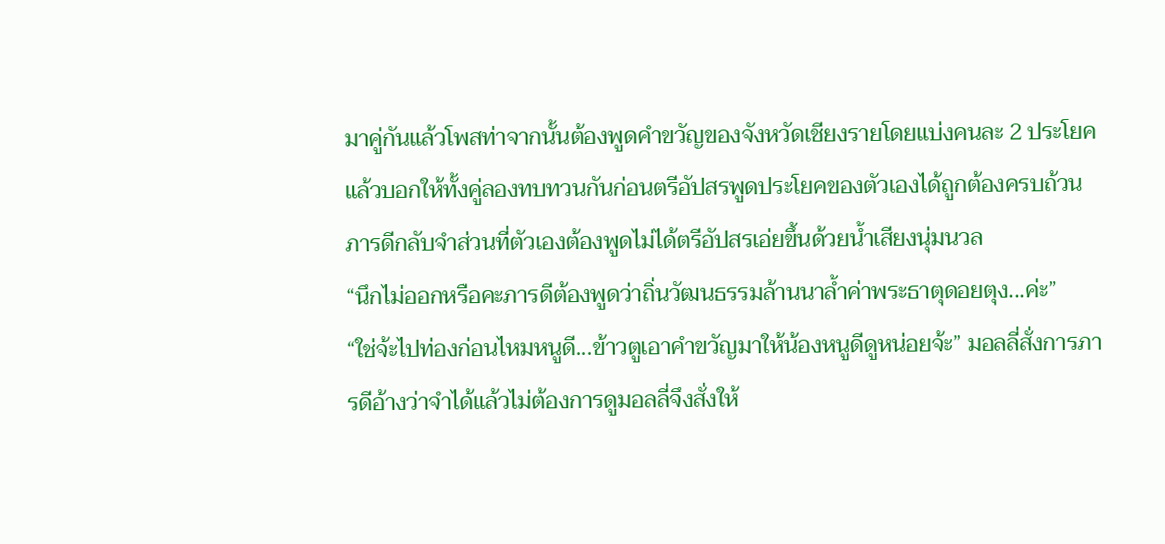มาคู่กันแล้วโพสท่าจากนั้นต้องพูดคำขวัญของจังหวัดเชียงรายโดยแบ่งคนละ 2 ประโยคแล้วบอกให้ทั้งคู่ลองทบทวนกันก่อนตรีอัปสรพูดประโยคของตัวเองได้ถูกต้องครบถ้วนภารดีกลับจำส่วนที่ตัวเองต้องพูดไม่ได้ตรีอัปสรเอ่ยขึ้นด้วยน้ำเสียงนุ่มนวล
“นึกไม่ออกหรือคะภารดีต้องพูดว่าถิ่นวัฒนธรรมล้านนาล้ำค่าพระธาตุดอยตุง...ค่ะ”
“ใช่จ้ะไปท่องก่อนไหมหนูดี...ข้าวตูเอาคำขวัญมาให้น้องหนูดีดูหน่อยจ้ะ” มอลลี่สั่งการภารดีอ้างว่าจำได้แล้วไม่ต้องการดูมอลลี่จึงสั่งให้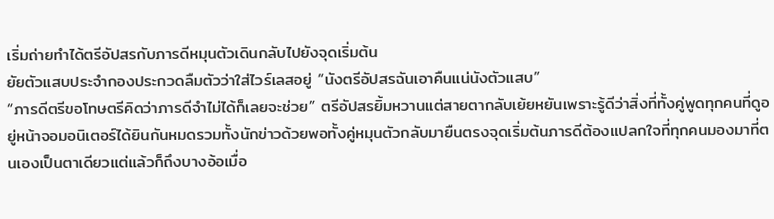เริ่มถ่ายทำได้ตรีอัปสรกับภารดีหมุนตัวเดินกลับไปยังจุดเริ่มต้น
ยัยตัวแสบประจำกองประกวดลืมตัวว่าใส่ไวร์เลสอยู่ “นังตรีอัปสรฉันเอาคืนแน่นังตัวแสบ”
“ภารดีตรีขอโทษตรีคิดว่าภารดีจำไม่ได้ก็เลยจะช่วย” ตรีอัปสรยิ้มหวานแต่สายตากลับเย้ยหยันเพราะรู้ดีว่าสิ่งที่ทั้งคู่พูดทุกคนที่ดูอยู่หน้าจอมอนิเตอร์ได้ยินกันหมดรวมทั้งนักข่าวด้วยพอทั้งคู่หมุนตัวกลับมายืนตรงจุดเริ่มต้นภารดีต้องแปลกใจที่ทุกคนมองมาที่ตนเองเป็นตาเดียวแต่แล้วก็ถึงบางอ้อเมื่อ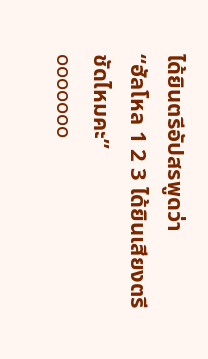ได้ยินตรีอัปสรพูดว่า
“ฮัลโหล 1 2 3 ได้ยินเสียงตรีชัดไหมคะ”
ooooooo